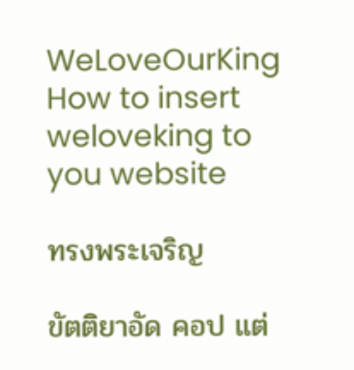WeLoveOurKing
How to insert weloveking to you website

ทรงพระเจริญ

ขัตติยาอัด คอป แต่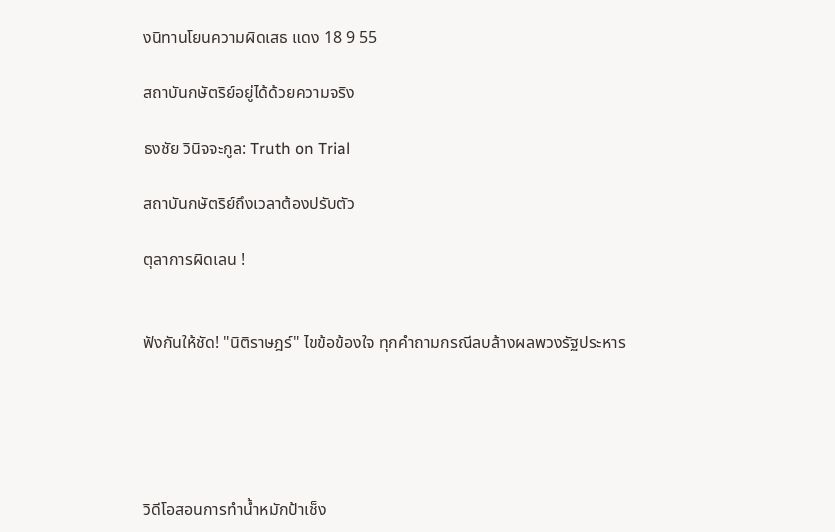งนิทานโยนความผิดเสธ แดง 18 9 55

สถาบันกษัตริย์อยู่ได้ด้วยความจริง

ธงชัย วินิจจะกูล: Truth on Trial

สถาบันกษัตริย์ถึงเวลาต้องปรับตัว

ตุลาการผิดเลน !


ฟังกันให้ชัด! "นิติราษฎร์" ไขข้อข้องใจ ทุกคำถามกรณีลบล้างผลพวงรัฐประหาร





วิดีโอสอนการทำน้ำหมักป้าเช็ง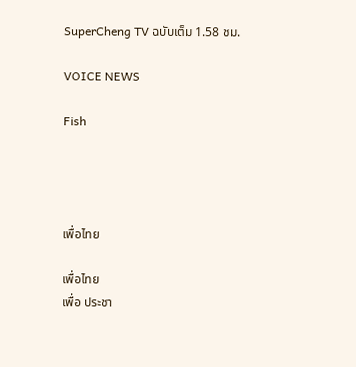SuperCheng TV ฉบับเต็ม 1.58 ชม.

VOICE NEWS

Fish




เพื่อไทย

เพื่อไทย
เพื่อ ประชา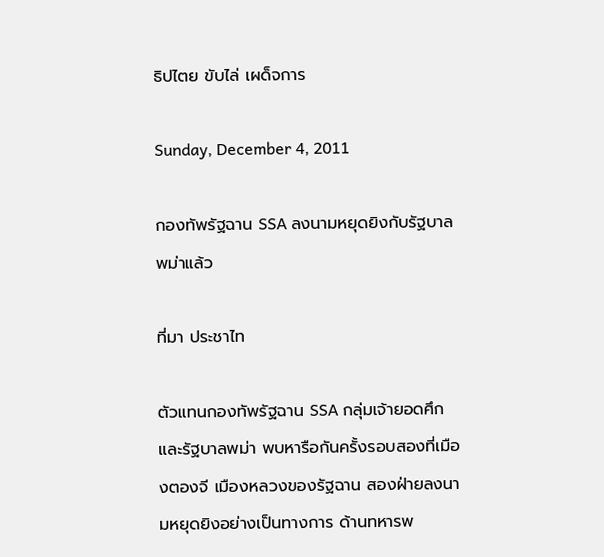ธิปไตย ขับไล่ เผด็จการ

Sunday, December 4, 2011

กองทัพรัฐฉาน SSA ลงนามหยุดยิงกับรัฐบาลพม่าแล้ว

ที่มา ประชาไท

ตัวแทนกองทัพรัฐฉาน SSA กลุ่มเจ้ายอดศึก และรัฐบาลพม่า พบหารือกันครั้งรอบสองที่เมืองตองจี เมืองหลวงของรัฐฉาน สองฝ่ายลงนามหยุดยิงอย่างเป็นทางการ ด้านทหารพ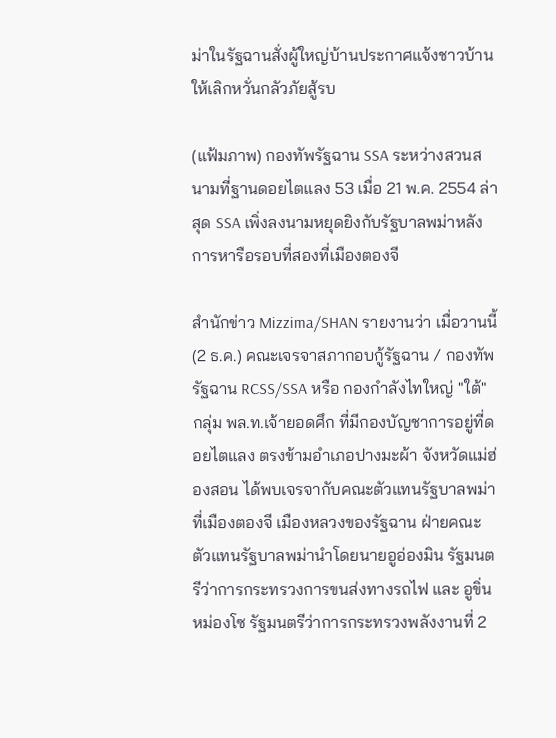ม่าในรัฐฉานสั่งผู้ใหญ่บ้านประกาศแจ้งชาวบ้านให้เลิกหวั่นกลัวภัยสู้รบ

(แฟ้มภาพ) กองทัพรัฐฉาน SSA ระหว่างสวนสนามที่ฐานดอยไตแลง 53 เมื่อ 21 พ.ค. 2554 ล่าสุด SSA เพิ่งลงนามหยุดยิงกับรัฐบาลพม่าหลังการหารือรอบที่สองที่เมืองตองจี

สำนักข่าว Mizzima/SHAN รายงานว่า เมื่อวานนี้ (2 ธ.ค.) คณะเจรจาสภากอบกู้รัฐฉาน / กองทัพรัฐฉาน RCSS/SSA หรือ กองกำลังไทใหญ่ "ใต้" กลุ่ม พล.ท.เจ้ายอดศึก ที่มีกองบัญชาการอยู่ที่ดอยไตแลง ตรงข้ามอำเภอปางมะผ้า จังหวัดแม่ฮ่องสอน ได้พบเจรจากับคณะตัวแทนรัฐบาลพม่า ที่เมืองตองจี เมืองหลวงของรัฐฉาน ฝ่ายคณะตัวแทนรัฐบาลพม่านำโดยนายอูอ่องมิน รัฐมนตรีว่าการกระทรวงการขนส่งทางรถไฟ และ อูขิ่นหม่องโซ รัฐมนตรีว่าการกระทรวงพลังงานที่ 2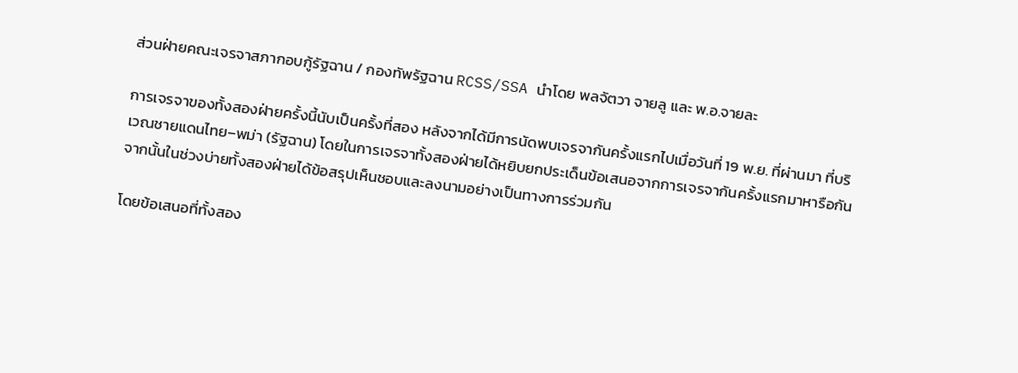ส่วนฝ่ายคณะเจรจาสภากอบกู้รัฐฉาน / กองทัพรัฐฉาน RCSS/SSA นำโดย พลจัตวา จายลู และ พ.อ.จายละ

การเจรจาของทั้งสองฝ่ายครั้งนี้นับเป็นครั้งที่สอง หลังจากได้มีการนัดพบเจรจากันครั้งแรกไปเมื่อวันที่ 19 พ.ย. ที่ผ่านมา ที่บริเวณชายแดนไทย–พม่า (รัฐฉาน) โดยในการเจรจาทั้งสองฝ่ายได้หยิบยกประเด็นข้อเสนอจากการเจรจากันครั้งแรกมาหารือกัน จากนั้นในช่วงบ่ายทั้งสองฝ่ายได้ข้อสรุปเห็นชอบและลงนามอย่างเป็นทางการร่วมกัน

โดยข้อเสนอที่ทั้งสอง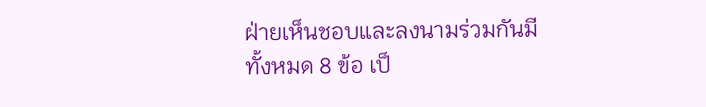ฝ่ายเห็นชอบและลงนามร่วมกันมีทั้งหมด 8 ข้อ เป็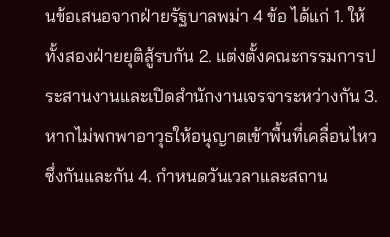นข้อเสนอจากฝ่ายรัฐบาลพม่า 4 ข้อ ได้แก่ 1. ให้ทั้งสองฝ่ายยุติสู้รบกัน 2. แต่งตั้งคณะกรรมการประสานงานและเปิดสำนักงานเจรจาระหว่างกัน 3. หากไม่พกพาอาวุธให้อนุญาตเข้าพื้นที่เคลื่อนไหวซึ่งกันและกัน 4. กำหนดวันเวลาและสถาน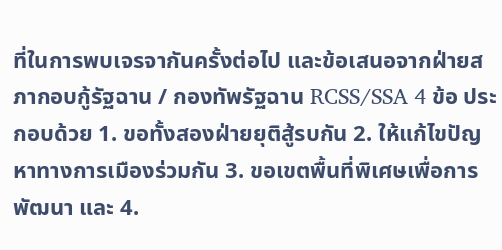ที่ในการพบเจรจากันครั้งต่อไป และข้อเสนอจากฝ่ายสภากอบกู้รัฐฉาน / กองทัพรัฐฉาน RCSS/SSA 4 ข้อ ประกอบด้วย 1. ขอทั้งสองฝ่ายยุติสู้รบกัน 2. ให้แก้ไขปัญหาทางการเมืองร่วมกัน 3. ขอเขตพื้นที่พิเศษเพื่อการพัฒนา และ 4.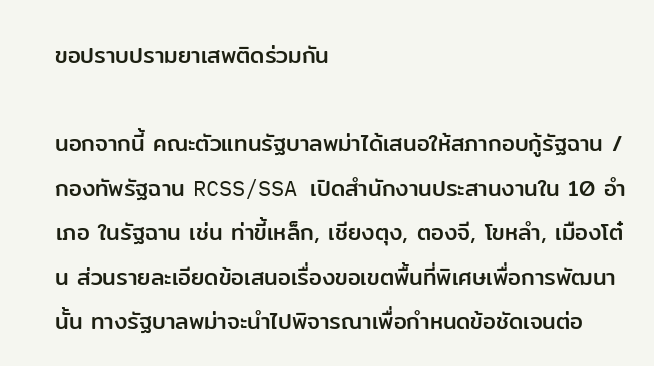ขอปราบปรามยาเสพติดร่วมกัน

นอกจากนี้ คณะตัวแทนรัฐบาลพม่าได้เสนอให้สภากอบกู้รัฐฉาน / กองทัพรัฐฉาน RCSS/SSA เปิดสำนักงานประสานงานใน 10 อำเภอ ในรัฐฉาน เช่น ท่าขี้เหล็ก, เชียงตุง, ตองจี, โขหลำ, เมืองโต๋น ส่วนรายละเอียดข้อเสนอเรื่องขอเขตพื้นที่พิเศษเพื่อการพัฒนานั้น ทางรัฐบาลพม่าจะนำไปพิจารณาเพื่อกำหนดข้อชัดเจนต่อ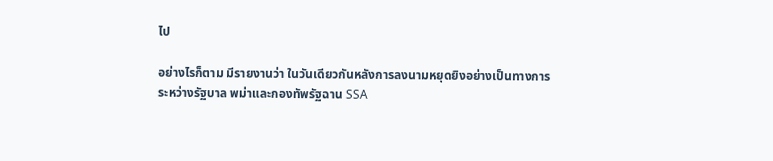ไป

อย่างไรก็ตาม มีรายงานว่า ในวันเดียวกันหลังการลงนามหยุดยิงอย่างเป็นทางการระหว่างรัฐบาล พม่าและกองทัพรัฐฉาน SSA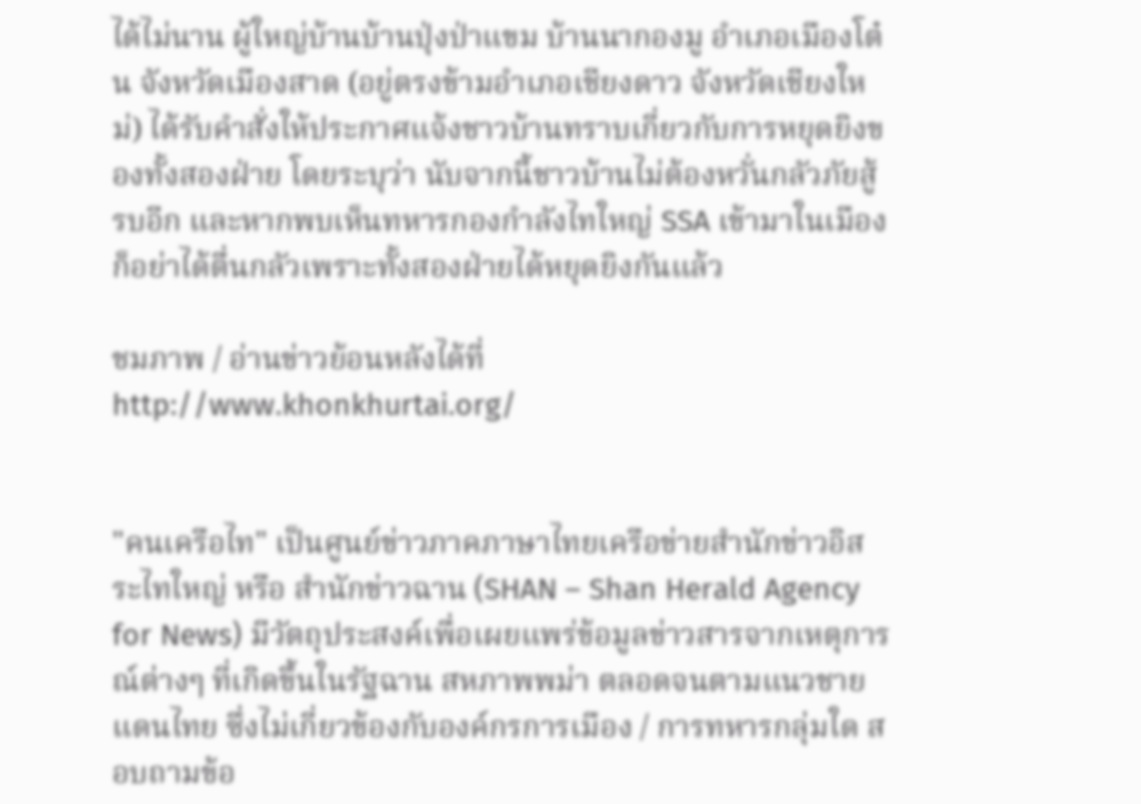ได้ไม่นาน ผู้ใหญ่บ้านบ้านปุ่งป่าแขม บ้านนากองมู อำเภอเมืองโต๋น จังหวัดเมืองสาด (อยู่ตรงข้ามอำเภอเชียงดาว จังหวัดเชียงใหม่) ได้รับคำสั่งให้ประกาศแจ้งชาวบ้านทราบเกี่ยวกับการหยุดยิงของทั้งสองฝ่าย โดยระบุว่า นับจากนี้ชาวบ้านไม่ต้องหวั่นกลัวภัยสู้รบอีก และหากพบเห็นทหารกองกำลังไทใหญ่ SSA เข้ามาในเมืองก็อย่าได้ตื่นกลัวเพราะทั้งสองฝ่ายได้หยุดยิงกันแล้ว

ชมภาพ / อ่านข่าวย้อนหลังได้ที่
http://www.khonkhurtai.org/


"คนเครือไท" เป็นศูนย์ข่าวภาคภาษาไทยเครือข่ายสำนักข่าวอิสระไทใหญ่ หรือ สำนักข่าวฉาน (SHAN – Shan Herald Agency for News) มีวัตถุประสงค์เพื่อเผยแพร่ข้อมูลข่าวสารจากเหตุการณ์ต่างๆ ที่เกิดขึ้นในรัฐฉาน สหภาพพม่า ตลอดจนตามแนวชายแดนไทย ซึ่งไม่เกี่ยวข้องกับองค์กรการเมือง / การทหารกลุ่มใด สอบถามข้อ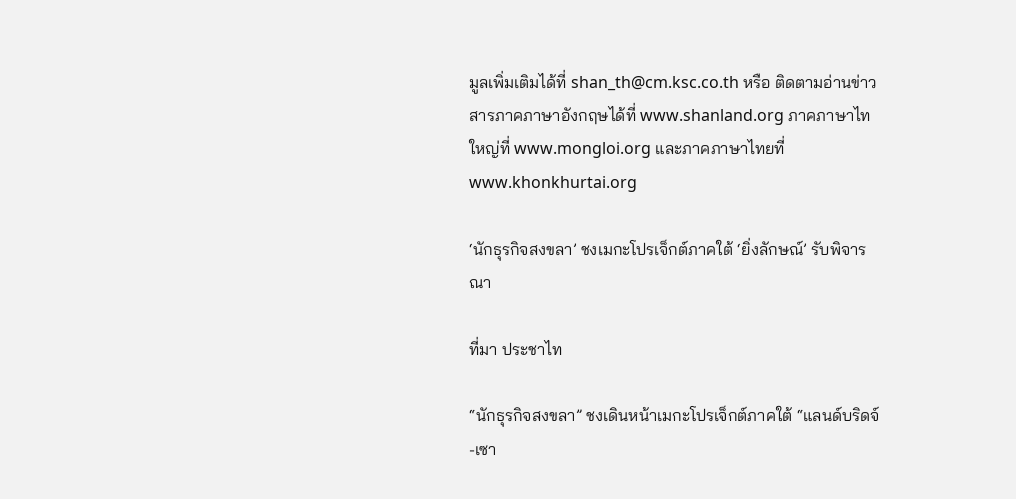มูลเพิ่มเติมได้ที่ shan_th@cm.ksc.co.th หรือ ติดตามอ่านข่าวสารภาคภาษาอังกฤษได้ที่ www.shanland.org ภาคภาษาไทใหญ่ที่ www.mongloi.org และภาคภาษาไทยที่ www.khonkhurtai.org

‘นักธุรกิจสงขลา’ ชงเมกะโปรเจ็กต์ภาคใต้ ‘ยิ่งลักษณ์’ รับพิจารณา

ที่มา ประชาไท

“นักธุรกิจสงขลา” ชงเดินหน้าเมกะโปรเจ็กต์ภาคใต้ “แลนด์บริดจ์-เซา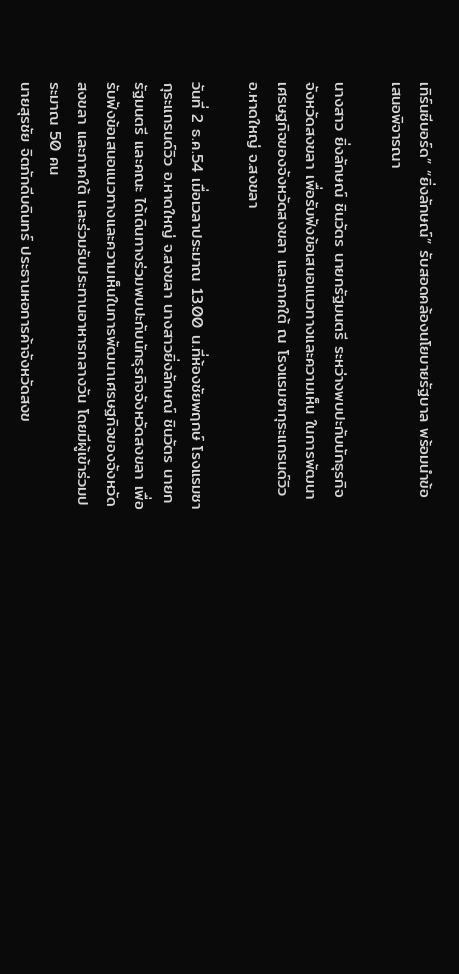เทิร์นซีบอร์ด” “ยิ่งลักษณ์” รับสอดคล้องนโยบายรัฐบาล พร้อมนำข้อเสนอพิจารณา

นางสาว ยิ่งลักษณ์ ชินวัตร นายกรัฐมนตรี ระหว่างพบปะกับนักธุรกิจจังหวัดสงขลา เพื่อรับฟังข้อเสนอแนวทางและความเห็น ในการพัฒนาเศรษฐกิจของจังหวัดสงขลา และภาคใต้ ณ โรงแรมซากุระแกรนด์วิว อ.หาดใหญ่ จ.สงขลา

วันที่ 2 ธ.ค.54 เมื่อเวลาประมาณ 13.00 น.ที่ห้องชัยพฤกษ์ โรงแรมซากุระแกรนด์วิว อ.หาดใหญ่ จ.สงขลา นางสาวยิ่งลักษณ์ ชินวัตร นายกรัฐมนตรี และคณะ ได้เดินทางร่วมพบปะกับนักธุรกิจจังหวัดสงขลา เพื่อรับฟังข้อเสนอแนวทางและความเห็นในการพัฒนาเศรษฐกิจของจังหวัดสงขลา และภาคใต้ และร่วมรับประทานอาหารกลางวัน โดยมีผู้เข้าร่วมประมาณ 50 คน
นายสุรชัย จิตภักดีบดินทร์ ประธานหอการค้าจังหวัดสงข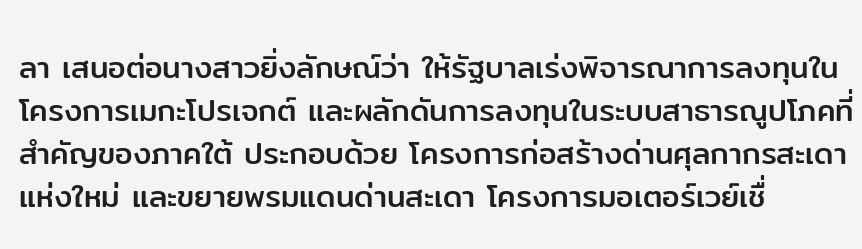ลา เสนอต่อนางสาวยิ่งลักษณ์ว่า ให้รัฐบาลเร่งพิจารณาการลงทุนในโครงการเมกะโปรเจกต์ และผลักดันการลงทุนในระบบสาธารณูปโภคที่สำคัญของภาคใต้ ประกอบด้วย โครงการก่อสร้างด่านศุลกากรสะเดาแห่งใหม่ และขยายพรมแดนด่านสะเดา โครงการมอเตอร์เวย์เชื่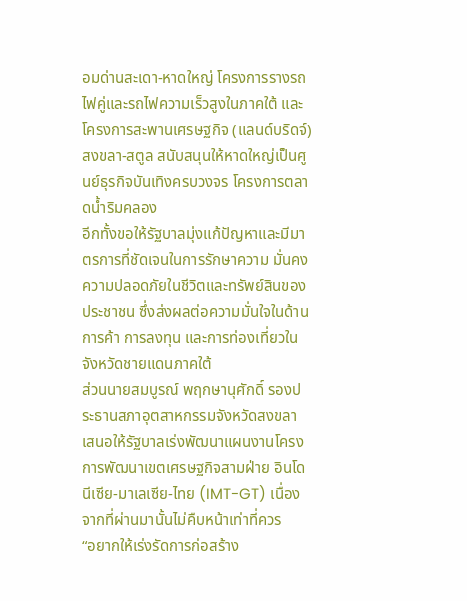อมด่านสะเดา-หาดใหญ่ โครงการรางรถไฟคู่และรถไฟความเร็วสูงในภาคใต้ และโครงการสะพานเศรษฐกิจ (แลนด์บริดจ์) สงขลา-สตูล สนับสนุนให้หาดใหญ่เป็นศูนย์ธุรกิจบันเทิงครบวงจร โครงการตลาดน้ำริมคลอง
อีกทั้งขอให้รัฐบาลมุ่งแก้ปัญหาและมีมาตรการที่ชัดเจนในการรักษาความ มั่นคง ความปลอดภัยในชีวิตและทรัพย์สินของประชาชน ซึ่งส่งผลต่อความมั่นใจในด้านการค้า การลงทุน และการท่องเที่ยวในจังหวัดชายแดนภาคใต้
ส่วนนายสมบูรณ์ พฤกษานุศักดิ์ รองประธานสภาอุตสาหกรรมจังหวัดสงขลา เสนอให้รัฐบาลเร่งพัฒนาแผนงานโครงการพัฒนาเขตเศรษฐกิจสามฝ่าย อินโดนีเซีย-มาเลเซีย-ไทย (IMT-GT) เนื่องจากที่ผ่านมานั้นไม่คืบหน้าเท่าที่ควร
“อยากให้เร่งรัดการก่อสร้าง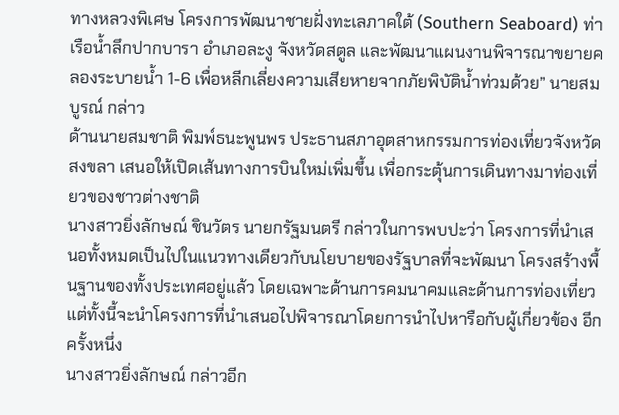ทางหลวงพิเศษ โครงการพัฒนาชายฝั่งทะเลภาคใต้ (Southern Seaboard) ท่าเรือน้ำลึกปากบารา อำเภอละงู จังหวัดสตูล และพัฒนาแผนงานพิจารณาขยายคลองระบายน้ำ 1-6 เพื่อหลีกเลี่ยงความเสียหายจากภัยพิบัติน้ำท่วมด้วย” นายสมบูรณ์ กล่าว
ด้านนายสมชาติ พิมพ์ธนะพูนพร ประธานสภาอุตสาหกรรมการท่องเที่ยวจังหวัดสงขลา เสนอให้เปิดเส้นทางการบินใหม่เพิ่มขึ้น เพื่อกระตุ้นการเดินทางมาท่องเที่ยวของชาวต่างชาติ
นางสาวยิ่งลักษณ์ ชินวัตร นายกรัฐมนตรี กล่าวในการพบปะว่า โครงการที่นำเสนอทั้งหมดเป็นไปในแนวทางเดียวกับนโยบายของรัฐบาลที่จะพัฒนา โครงสร้างพื้นฐานของทั้งประเทศอยู่แล้ว โดยเฉพาะด้านการคมนาคมและด้านการท่องเที่ยว แต่ทั้งนี้จะนำโครงการที่นำเสนอไปพิจารณาโดยการนำไปหารือกับผู้เกี่ยวข้อง อีกครั้งหนึ่ง
นางสาวยิ่งลักษณ์ กล่าวอีก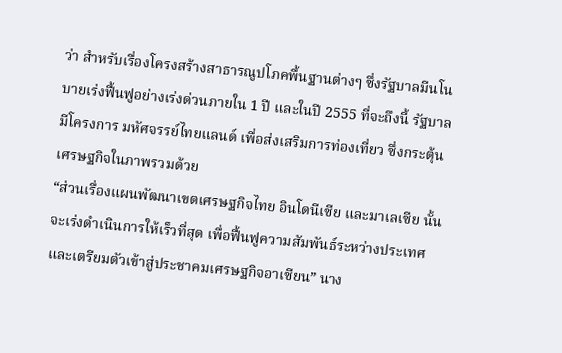ว่า สำหรับเรื่องโครงสร้างสาธารณูปโภคพื้นฐานต่างๆ ซึ่งรัฐบาลมีนโนบายเร่งฟื้นฟูอย่างเร่งด่วนภายใน 1 ปี และในปี 2555 ที่จะถึงนี้ รัฐบาลมีโครงการ มหัศจรรย์ไทยแลนด์ เพื่อส่งเสริมการท่องเที่ยว ซึ่งกระตุ้นเศรษฐกิจในภาพรวมด้วย
“ส่วนเรื่องแผนพัฒนาเขตเศรษฐกิจไทย อินโดนีเซีย และมาเลเซีย นั้น จะเร่งดำเนินการให้เร็วที่สุด เพื่อฟื้นฟูความสัมพันธ์ระหว่างประเทศ และเตรียมตัวเข้าสู่ประชาคมเศรษฐกิจอาเซียน” นาง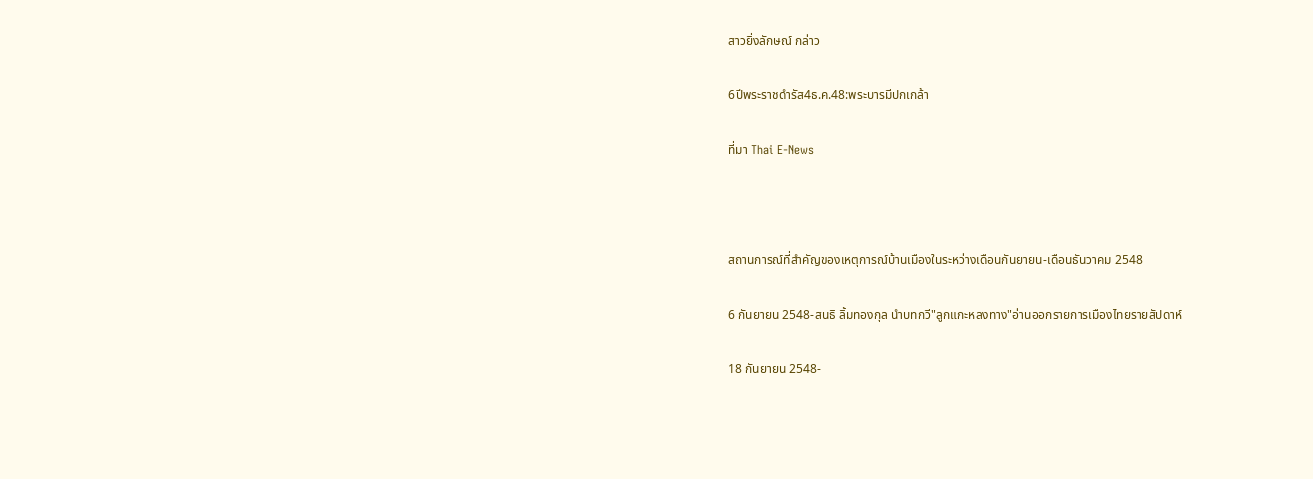สาวยิ่งลักษณ์ กล่าว

6ปีพระราชดำรัส4ธ.ค.48:พระบารมีปกเกล้า

ที่มา Thai E-News



สถานการณ์ที่สำคัญของเหตุการณ์บ้านเมืองในระหว่างเดือนกันยายน-เดือนธันวาคม 2548

6 กันยายน 2548-สนธิ ลิ้มทองกุล นำบทกวี"ลูกแกะหลงทาง"อ่านออกรายการเมืองไทยรายสัปดาห์

18 กันยายน 2548-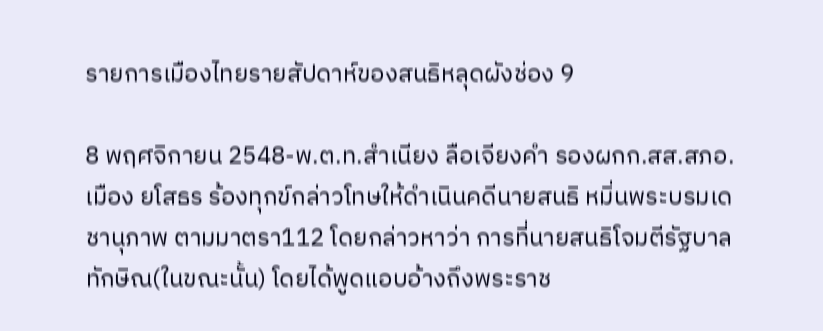รายการเมืองไทยรายสัปดาห์ของสนธิหลุดผังช่อง 9

8 พฤศจิกายน 2548-พ.ต.ท.สำเนียง ลือเจียงคำ รองผกก.สส.สภอ.เมือง ยโสธร ร้องทุกข์กล่าวโทษให้ดำเนินคดีนายสนธิ หมิ่นพระบรมเดชานุภาพ ตามมาตรา112 โดยกล่าวหาว่า การที่นายสนธิโจมตีรัฐบาลทักษิณ(ในขณะนั้น) โดยได้พูดแอบอ้างถึงพระราช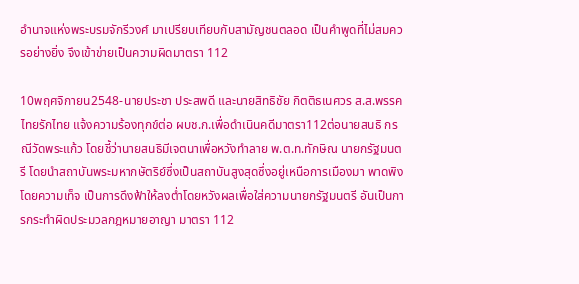อำนาจแห่งพระบรมจักรีวงศ์ มาเปรียบเทียบกับสามัญชนตลอด เป็นคำพูดที่ไม่สมควรอย่างยิ่ง จึงเข้าข่ายเป็นความผิดมาตรา 112

10พฤศจิกายน2548-นายประชา ประสพดี และนายสิทธิชัย กิตติธเนศวร ส.ส.พรรคไทยรักไทย แจ้งความร้องทุกข์ต่อ ผบช.ก.เพื่อดำเนินคดีมาตรา112ต่อนายสนธิ กรณีวัดพระแก้ว โดยชี้ว่านายสนธิมีเจตนาเพื่อหวังทำลาย พ.ต.ท.ทักษิณ นายกรัฐมนตรี โดยนำสถาบันพระมหากษัตริย์ซึ่งเป็นสถาบันสูงสุดซึ่งอยู่เหนือการเมืองมา พาดพิงโดยความเท็จ เป็นการดึงฟ้าให้ลงต่ำโดยหวังผลเพื่อใส่ความนายกรัฐมนตรี อันเป็นการกระทำผิดประมวลกฎหมายอาญา มาตรา 112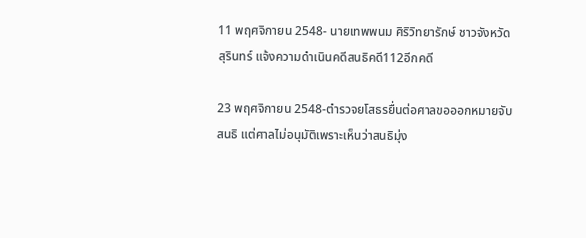11 พฤศจิกายน 2548- นายเทพพนม ศิริวิทยารักษ์ ชาวจังหวัดสุรินทร์ แจ้งความดำเนินคดีสนธิคดี112อีกคดี

23 พฤศจิกายน 2548-ตำรวจยโสธรยื่นต่อศาลขอออกหมายจับสนธิ แต่ศาลไม่อนุมัติเพราะเห็นว่าสนธิมุ่ง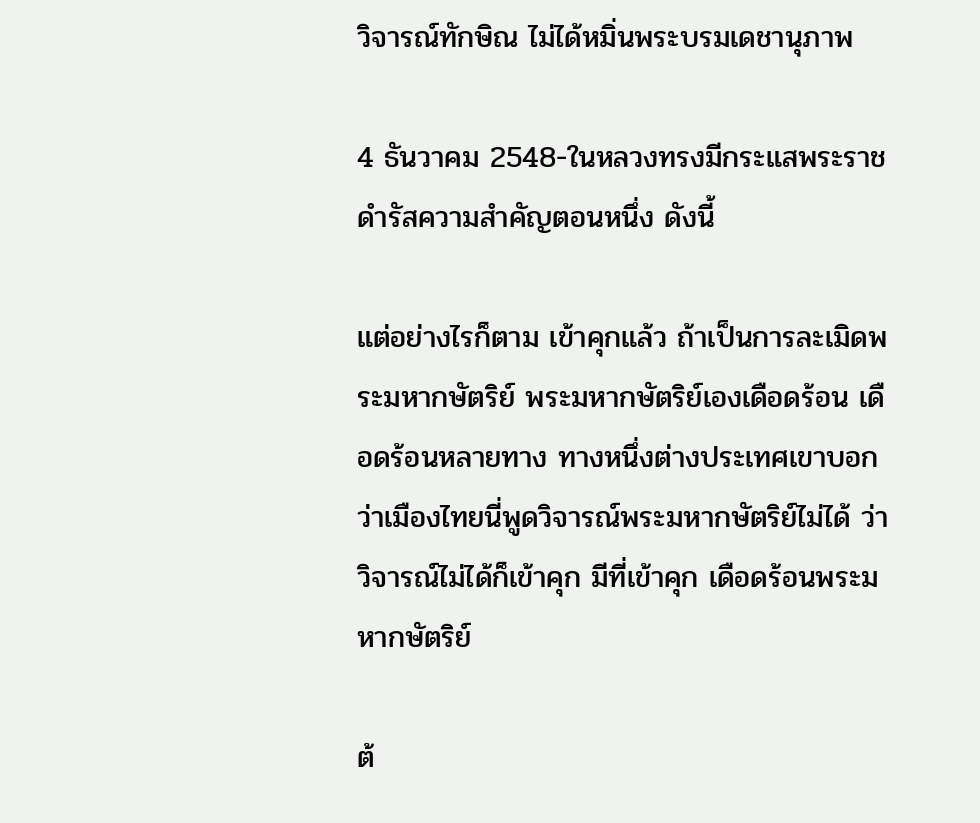วิจารณ์ทักษิณ ไม่ได้หมิ่นพระบรมเดชานุภาพ

4 ธันวาคม 2548-ในหลวงทรงมีกระแสพระราชดำรัสความสำคัญตอนหนึ่ง ดังนี้

แต่อย่างไรก็ตาม เข้าคุกแล้ว ถ้าเป็นการละเมิดพระมหากษัตริย์ พระมหากษัตริย์เองเดือดร้อน เดือดร้อนหลายทาง ทางหนึ่งต่างประเทศเขาบอกว่าเมืองไทยนี่พูดวิจารณ์พระมหากษัตริย์ไม่ได้ ว่าวิจารณ์ไม่ได้ก็เข้าคุก มีที่เข้าคุก เดือดร้อนพระมหากษัตริย์

ต้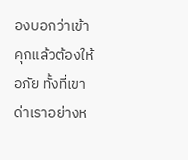องบอกว่าเข้าคุกแล้วต้องให้อภัย ทั้งที่เขาด่าเราอย่างห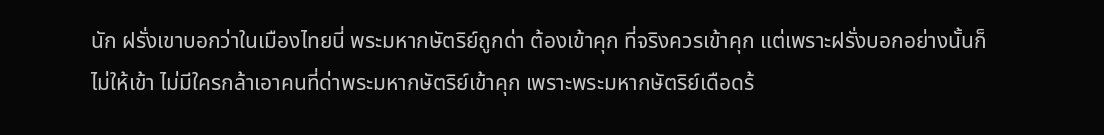นัก ฝรั่งเขาบอกว่าในเมืองไทยนี่ พระมหากษัตริย์ถูกด่า ต้องเข้าคุก ที่จริงควรเข้าคุก แต่เพราะฝรั่งบอกอย่างนั้นก็ไม่ให้เข้า ไม่มีใครกล้าเอาคนที่ด่าพระมหากษัตริย์เข้าคุก เพราะพระมหากษัตริย์เดือดร้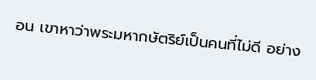อน เขาหาว่าพระมหากษัตริย์เป็นคนที่ไม่ดี อย่าง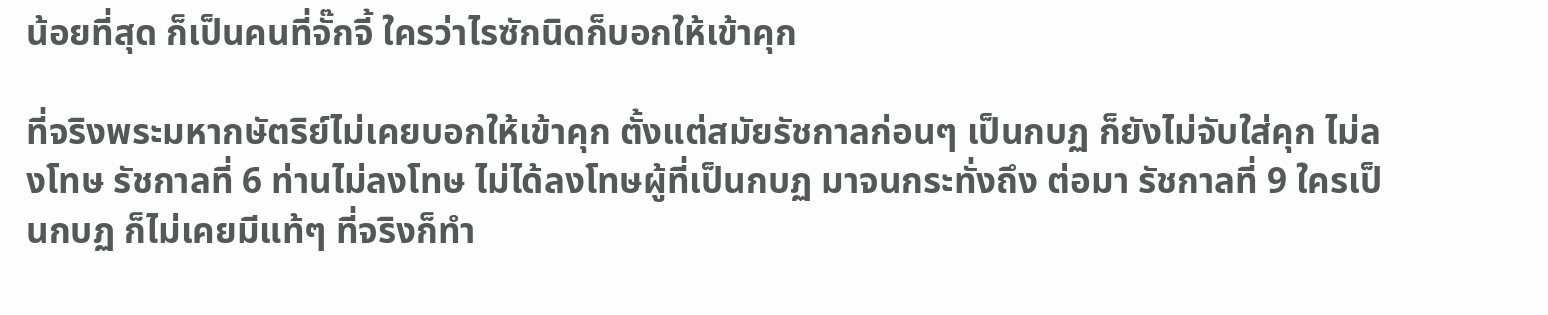น้อยที่สุด ก็เป็นคนที่จั๊กจี้ ใครว่าไรซักนิดก็บอกให้เข้าคุก

ที่จริงพระมหากษัตริย์ไม่เคยบอกให้เข้าคุก ตั้งแต่สมัยรัชกาลก่อนๆ เป็นกบฏ ก็ยังไม่จับใส่คุก ไม่ลงโทษ รัชกาลที่ 6 ท่านไม่ลงโทษ ไม่ได้ลงโทษผู้ที่เป็นกบฏ มาจนกระทั่งถึง ต่อมา รัชกาลที่ 9 ใครเป็นกบฏ ก็ไม่เคยมีแท้ๆ ที่จริงก็ทำ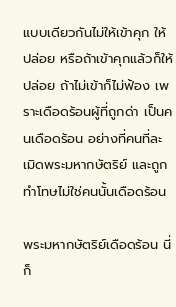แบบเดียวกันไม่ให้เข้าคุก ให้ปล่อย หรือถ้าเข้าคุกแล้วก็ให้ปล่อย ถ้าไม่เข้าก็ไม่ฟ้อง เพราะเดือดร้อนผู้ที่ถูกด่า เป็นคนเดือดร้อน อย่างที่คนที่ละเมิดพระมหากษัตริย์ และถูกทำโทษไม่ใช่คนนั้นเดือดร้อน

พระมหากษัตริย์เดือดร้อน นี่ก็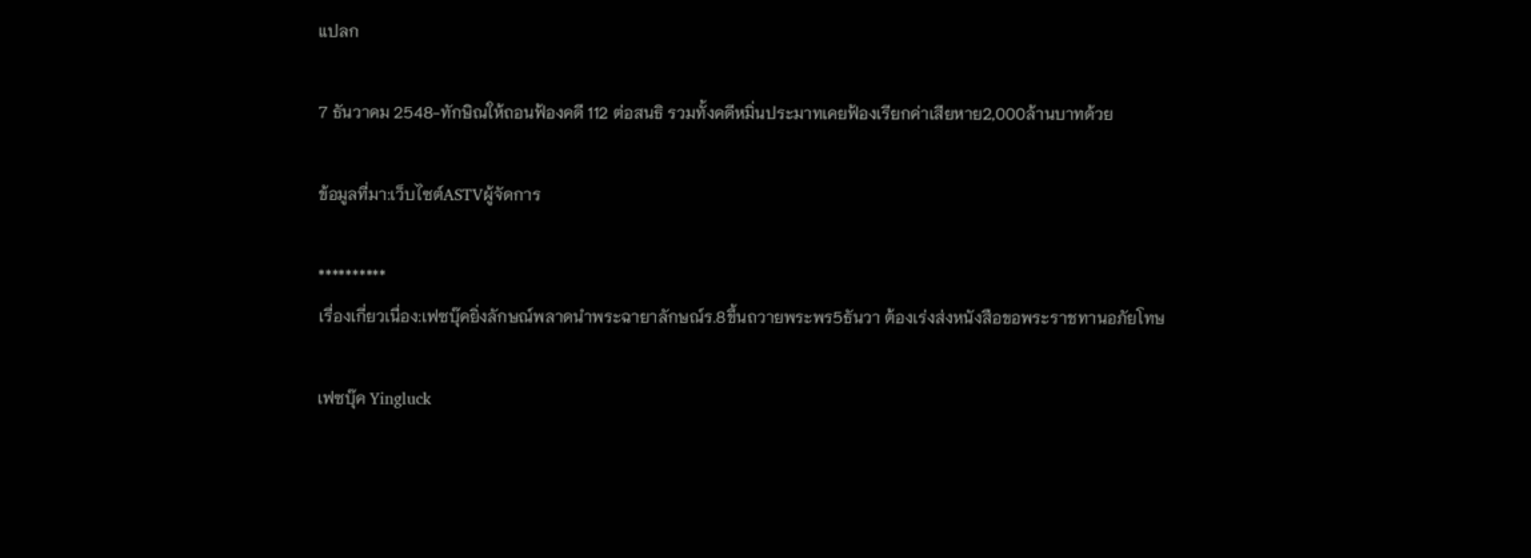แปลก

7 ธันวาคม 2548-ทักษิณให้ถอนฟ้องคดี 112 ต่อสนธิ รวมทั้งคดีหมิ่นประมาทเคยฟ้องเรียกค่าเสียหาย2,000ล้านบาทด้วย

ข้อมูลที่มา:เว็บไซต์ASTVผู้จัดการ

**********
เรื่องเกี่ยวเนื่อง:เฟซบุ๊คยิ่งลักษณ์พลาดนำพระฉายาลักษณ์ร.8ขึ้นถวายพระพร5ธันวา ต้องเร่งส่งหนังสือขอพระราชทานอภัยโทษ

เฟซบุ๊ค Yingluck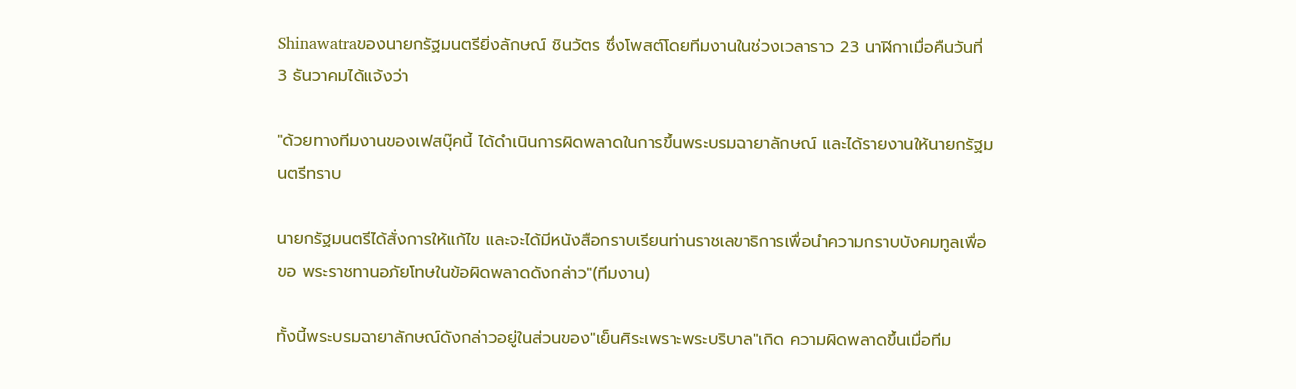Shinawatraของนายกรัฐมนตรียิ่งลักษณ์ ชินวัตร ซึ่งโพสต์โดยทีมงานในช่วงเวลาราว 23 นาฬิกาเมื่อคืนวันที่ 3 ธันวาคมได้แจ้งว่า

"ด้วยทางทีมงานของเฟสบุ๊คนี้ ได้ดำเนินการผิดพลาดในการขึ้นพระบรมฉายาลักษณ์ และได้รายงานให้นายกรัฐมนตรีทราบ

นายกรัฐมนตรีได้สั่งการให้แก้ไข และจะได้มีหนังสือกราบเรียนท่านราชเลขาธิการเพื่อนำความกราบบังคมทูลเพื่อขอ พระราชทานอภัยโทษในข้อผิดพลาดดังกล่าว"(ทีมงาน)

ทั้งนี้พระบรมฉายาลักษณ์ดังกล่าวอยู่ในส่วนของ"เย็นศิระเพราะพระบริบาล"เกิด ความผิดพลาดขึ้นเมื่อทีม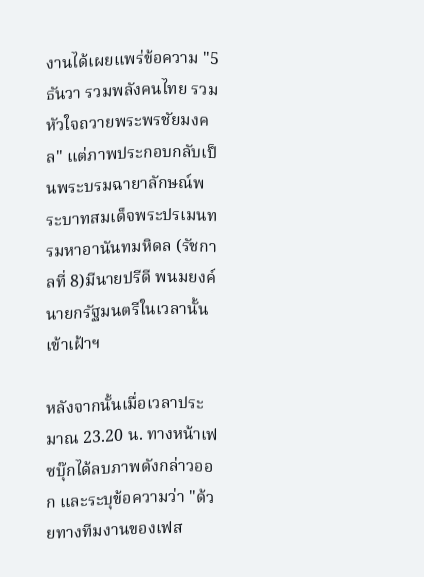งานได้เผยแพร่ข้อความ "5 ธันวา รวมพลังคนไทย รวมหัวใจถวายพระพรชัยมงคล" แต่ภาพประกอบกลับเป็นพระบรมฉายาลักษณ์พระบาทสมเด็จพระปรเมนทรมหาอานันทมหิดล (รัชกาลที่ 8)มีนายปรีดี พนมยงค์ นายกรัฐมนตรีในเวลานั้นเข้าเฝ้าฯ

หลังจากนั้นเมื่อเวลาประมาณ 23.20 น. ทางหน้าเฟซบุ๊กได้ลบภาพดังกล่าวออก และระบุข้อความว่า "ด้วยทางทีมงานของเฟส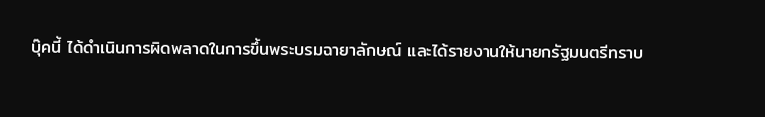บุ๊คนี้ ได้ดำเนินการผิดพลาดในการขึ้นพระบรมฉายาลักษณ์ และได้รายงานให้นายกรัฐมนตรีทราบ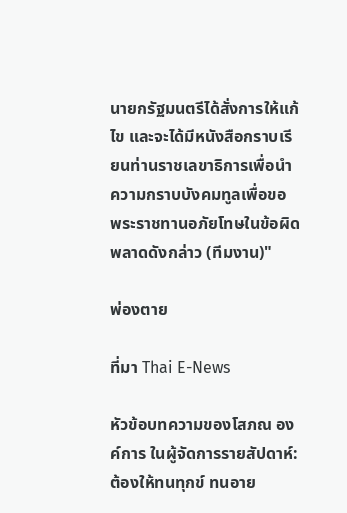นายกรัฐมนตรีได้สั่งการให้แก้ไข และจะได้มีหนังสือกราบเรียนท่านราชเลขาธิการเพื่อนำความกราบบังคมทูลเพื่อขอ พระราชทานอภัยโทษในข้อผิดพลาดดังกล่าว (ทีมงาน)"

พ่องตาย

ที่มา Thai E-News

หัวข้อบทความของโสภณ องค์การ ในผู้จัดการรายสัปดาห์:ต้องให้ทนทุกข์ ทนอาย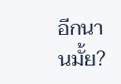อีกนานมั้ย?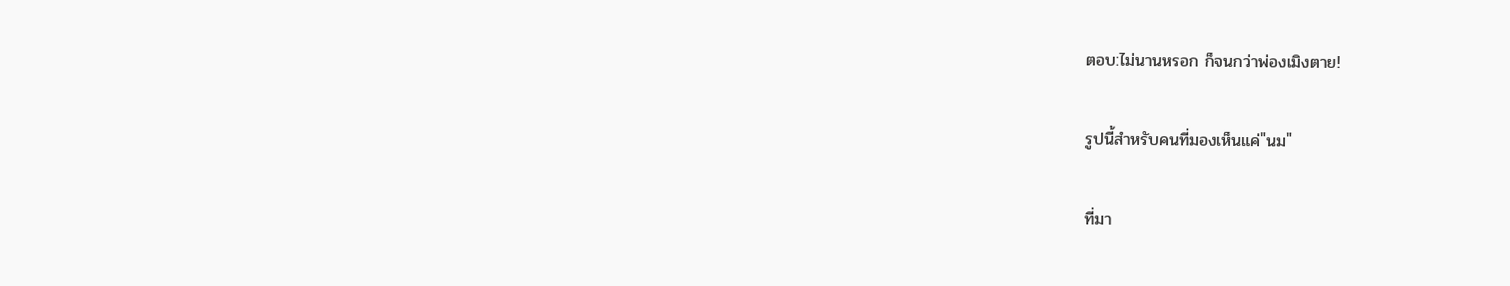ตอบ:ไม่นานหรอก ก็จนกว่าพ่องเมิงตาย!

รูปนี้สำหรับคนที่มองเห็นแค่"นม"

ที่มา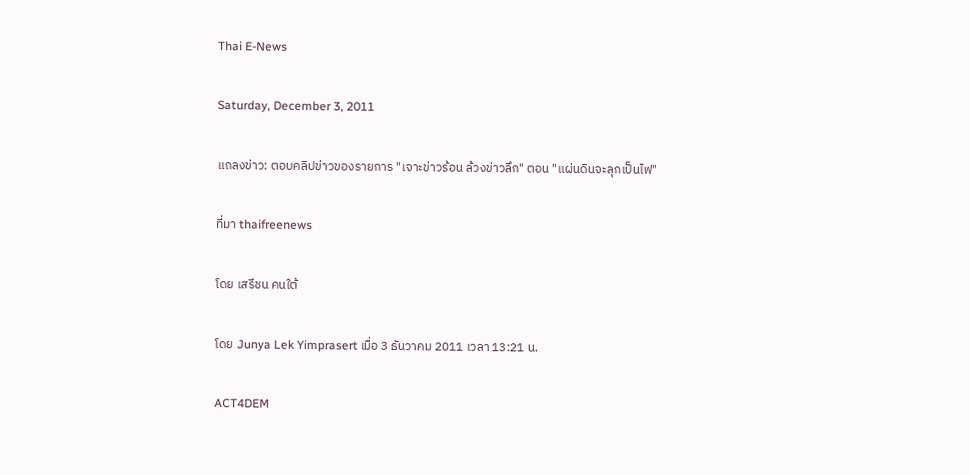Thai E-News

Saturday, December 3, 2011

แถลงข่าว: ตอบคลิปข่าวของรายการ "เจาะข่าวร้อน ล้วงข่าวลึก" ตอน "แผ่นดินจะลุกเป็นไฟ"

ที่มา thaifreenews

โดย เสรีชน คนใต้

โดย Junya Lek Yimprasert เมื่อ 3 ธันวาคม 2011 เวลา 13:21 น.

ACT4DEM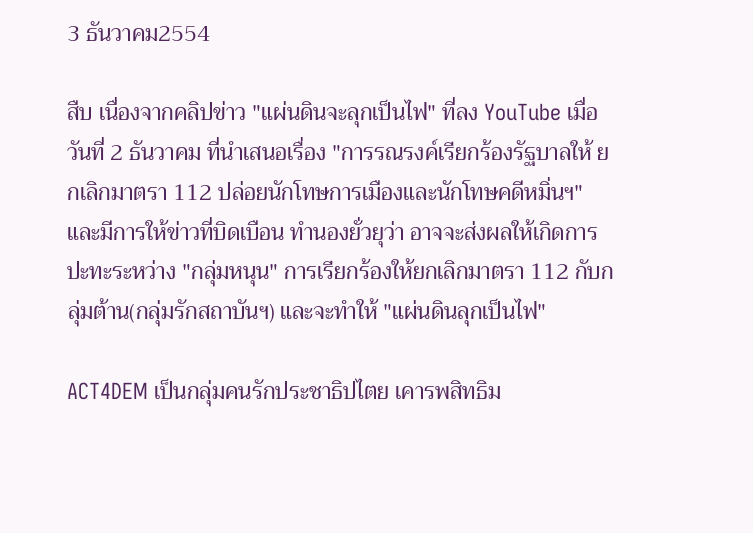3 ธันวาคม2554

สืบ เนื่องจากคลิปข่าว "แผ่นดินจะลุกเป็นไฟ" ที่ลง YouTube เมื่อวันที่ 2 ธันวาคม ที่นำเสนอเรื่อง "การรณรงค์เรียกร้องรัฐบาลให้ ยกเลิกมาตรา 112 ปล่อยนักโทษการเมืองและนักโทษคดีหมิ่นฯ" และมีการให้ข่าวที่บิดเบือน ทำนองยั่วยุว่า อาจจะส่งผลให้เกิดการปะทะระหว่าง "กลุ่มหนุน" การเรียกร้องให้ยกเลิกมาตรา 112 กับกลุ่มต้าน(กลุ่มรักสถาบันฯ) และจะทำให้ "แผ่นดินลุกเป็นไฟ"

ACT4DEM เป็นกลุ่มคนรักประชาธิปไตย เคารพสิทธิม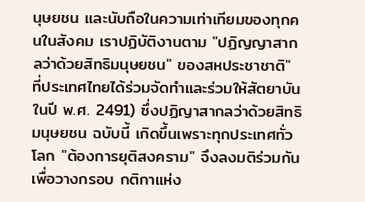นุษยชน และนับถือในความเท่าเทียมของทุกคนในสังคม เราปฏิบัติงานตาม "ปฏิญญาสากลว่าด้วยสิทธิมนุษยชน" ของสหประชาชาติ" ที่ประเทศไทยได้ร่วมจัดทำและร่วมให้สัตยาบันในปี พ.ศ. 2491) ซึ่งปฏิญาสากลว่าด้วยสิทธิมนุษยชน ฉบับนี้ เกิดขึ้นเพราะทุกประเทศทั่วโลก "ต้องการยุติสงคราม" จึงลงมติร่วมกันเพื่อวางกรอบ กติกาแห่ง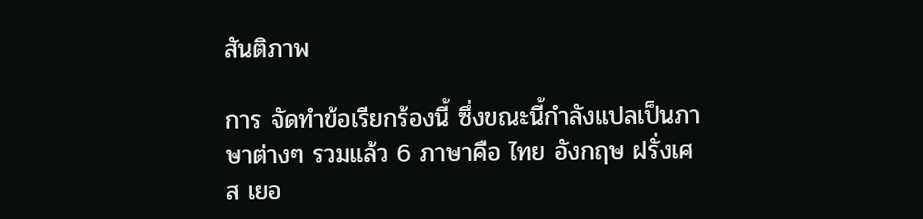สันติภาพ

การ จัดทำข้อเรียกร้องนี้ ซึ่งขณะนี้กำลังแปลเป็นภาษาต่างๆ รวมแล้ว 6 ภาษาคือ ไทย อังกฤษ ฝรั่งเศส เยอ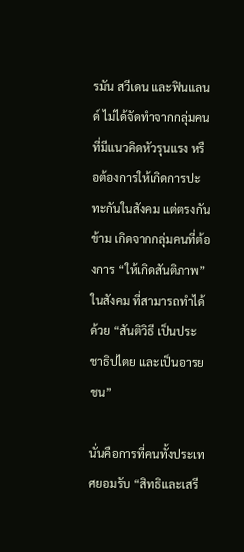รมัน สวีเดน และฟินแลนด์ ไม่ได้จัดทำจากกลุ่มคนที่มีแนวคิดหัวรุนแรง หรือต้องการให้เกิดการปะทะกันในสังคม แต่ตรงกันข้าม เกิดจากกลุ่มคนที่ต้องการ “ให้เกิดสันติภาพ” ในสังคม ที่สามารถทำได้ด้วย “สันติวิธี เป็นประชาธิปไตย และเป็นอารยชน”

นั่นคือการที่คนทั้งประเทศยอมรับ “สิทธิและเสรี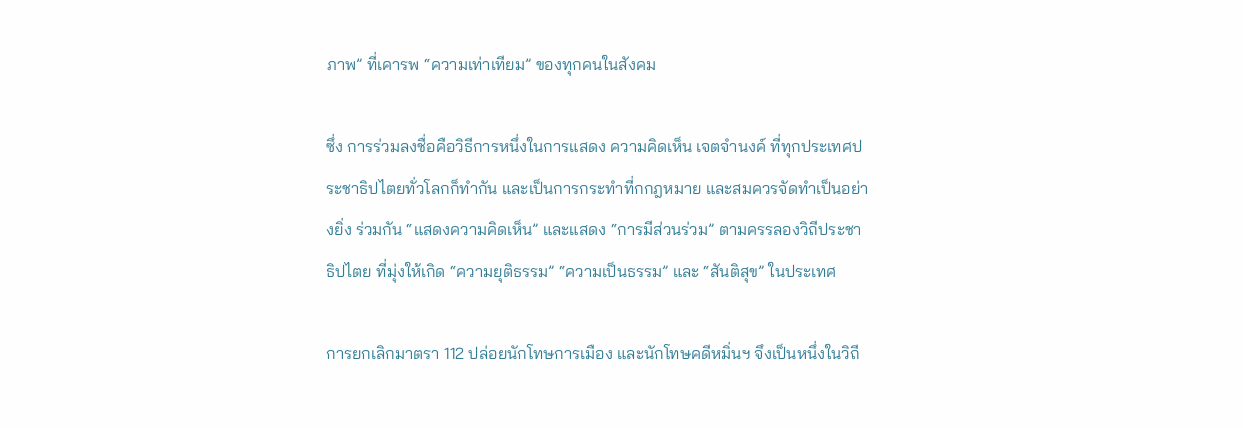ภาพ” ที่เคารพ “ความเท่าเทียม” ของทุกคนในสังคม

ซึ่ง การร่วมลงชื่อคือวิธีการหนึ่งในการแสดง ความคิดเห็น เจตจำนงค์ ที่ทุกประเทศประชาธิปไตยทั่วโลกก็ทำกัน และเป็นการกระทำที่กกฎหมาย และสมควรจัดทำเป็นอย่างยิ่ง ร่วมกัน “แสดงความคิดเห็น” และแสดง “การมีส่วนร่วม” ตามครรลองวิถีประชาธิปไตย ที่มุ่งให้เกิด “ความยุติธรรม” “ความเป็นธรรม” และ “สันติสุข” ในประเทศ

การยกเลิกมาตรา 112 ปล่อยนักโทษการเมือง และนักโทษคดีหมิ่นฯ จึงเป็นหนึ่งในวิถี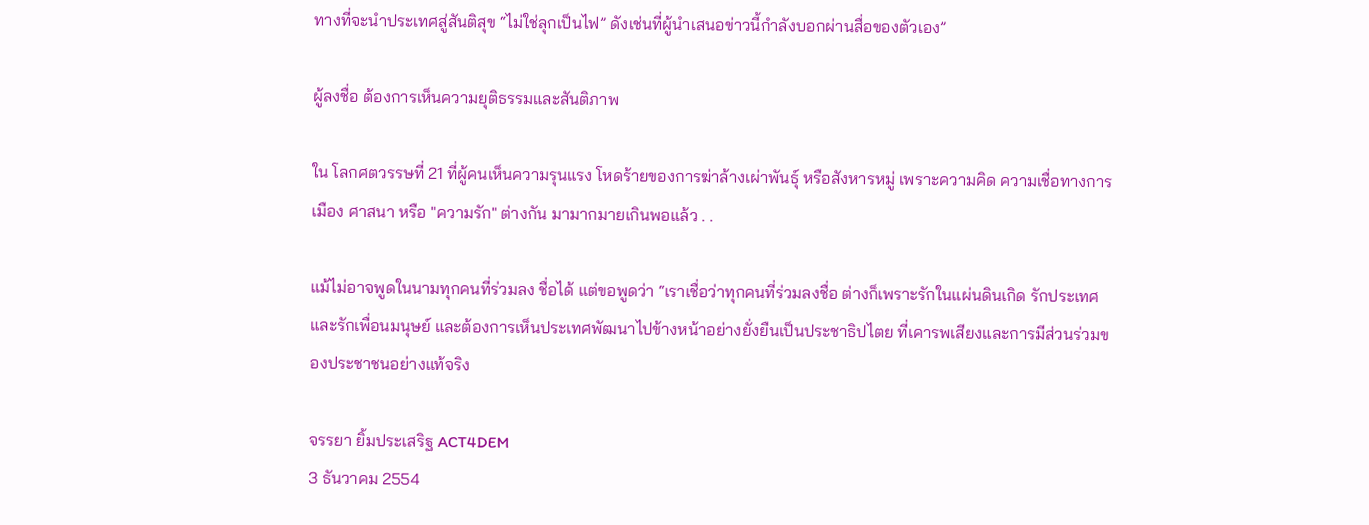ทางที่จะนำประเทศสู่สันติสุข “ไม่ใช่ลุกเป็นไฟ” ดังเช่นที่ผู้นำเสนอข่าวนี้กำลังบอกผ่านสื่อของตัวเอง”

ผู้ลงชื่อ ต้องการเห็นความยุติธรรมและสันติภาพ

ใน โลกศตวรรษที่ 21 ที่ผู้คนเห็นความรุนแรง โหดร้ายของการฆ่าล้างเผ่าพันธุ์ หรือสังหารหมู่ เพราะความคิด ความเชื่อทางการเมือง ศาสนา หรือ "ความรัก" ต่างกัน มามากมายเกินพอแล้ว . .

แม้ไม่อาจพูดในนามทุกคนที่ร่วมลง ชื่อได้ แต่ขอพูดว่า “เราเชื่อว่าทุกคนที่ร่วมลงชื่อ ต่างก็เพราะรักในแผ่นดินเกิด รักประเทศ และรักเพื่อนมนุษย์ และต้องการเห็นประเทศพัฒนาไปข้างหน้าอย่างยั่งยืนเป็นประชาธิปไตย ที่เคารพเสียงและการมีส่วนร่วมของประชาชนอย่างแท้จริง

จรรยา ยิ้มประเสริฐ ACT4DEM
3 ธันวาคม 2554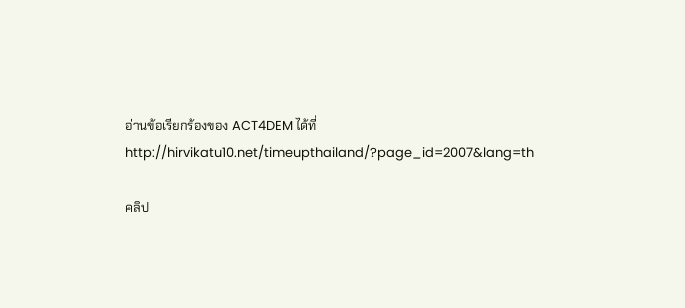อ่านข้อเรียกร้องของ ACT4DEM ได้ที่http://hirvikatu10.net/timeupthailand/?page_id=2007&lang=th

คลิป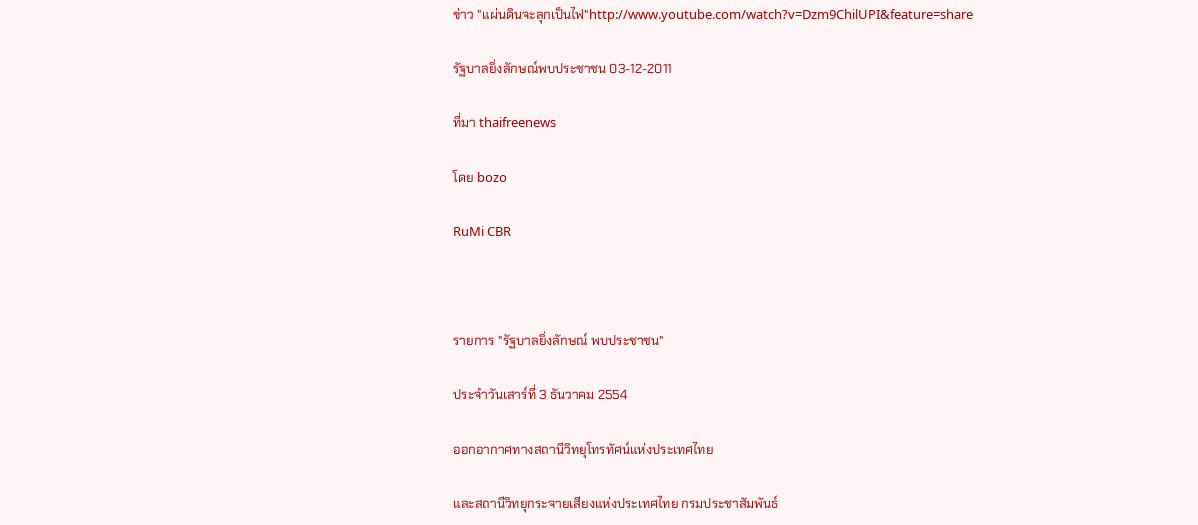ข่าว "แผ่นดินจะลุกเป็นไฟ"http://www.youtube.com/watch?v=Dzm9ChilUPI&feature=share

รัฐบาลยิ่งลักษณ์พบประชาชน 03-12-2011

ที่มา thaifreenews

โดย bozo

RuMi CBR



รายการ "รัฐบาลยิ่งลักษณ์ พบประชาชน"

ประจำวันเสาร์ที่ 3 ธันวาคม 2554

ออกอากาศทางสถานีวิทยุโทรทัศน์แห่งประเทศไทย

และสถานีวิทยุกระจายเสียงแห่งประเทศไทย กรมประชาสัมพันธ์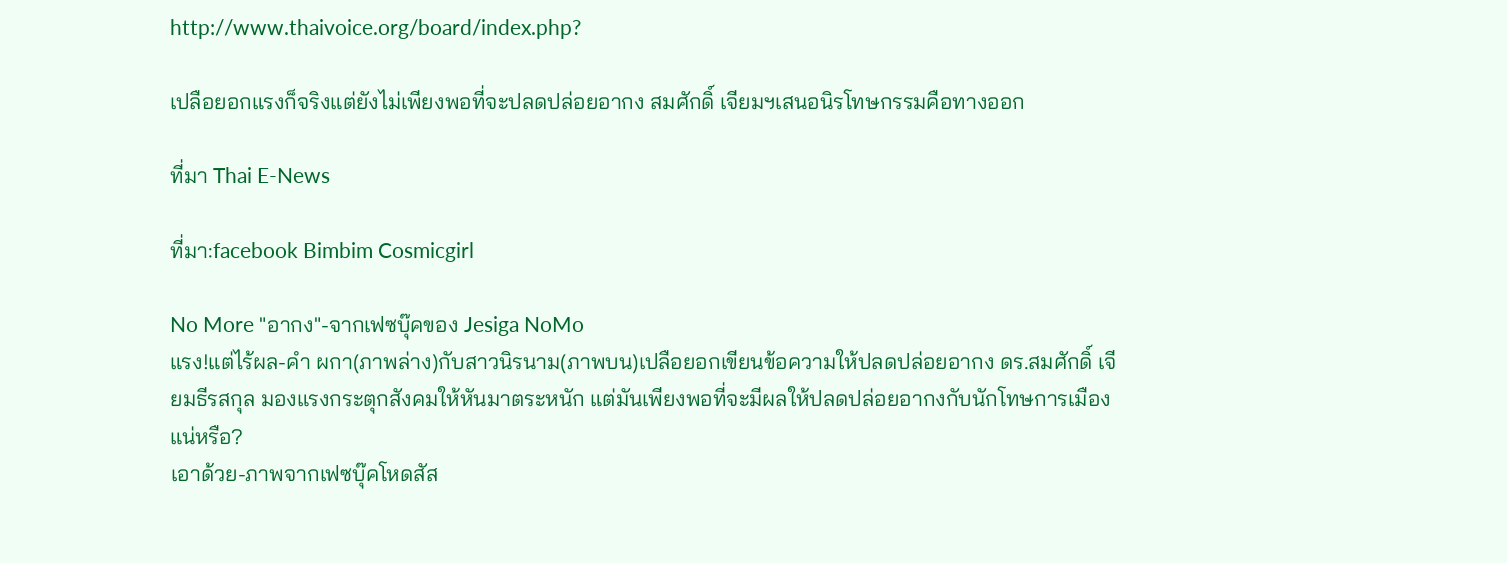http://www.thaivoice.org/board/index.php?

เปลือยอกแรงก็จริงแต่ยังไม่เพียงพอที่จะปลดปล่อยอากง สมศักดิ์ เจียมฯเสนอนิรโทษกรรมคือทางออก

ที่มา Thai E-News

ที่มา:facebook Bimbim Cosmicgirl

No More "อากง"-จากเฟซบุ๊คของ Jesiga NoMo
แรง!แต่ไร้ผล-คำ ผกา(ภาพล่าง)กับสาวนิรนาม(ภาพบน)เปลือยอกเขียนข้อความให้ปลดปล่อยอากง ดร.สมศักดิ์ เจียมธีรสกุล มองแรงกระตุกสังคมให้หันมาตระหนัก แต่มันเพียงพอที่จะมีผลให้ปลดปล่อยอากงกับนักโทษการเมืองแน่หรือ?
เอาด้วย-ภาพจากเฟซบุ๊คโหดสัส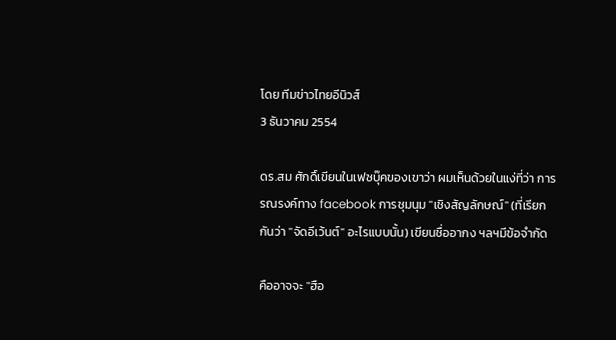โดย ทีมข่าวไทยอีนิวส์
3 ธันวาคม 2554

ดร.สม ศักดิ์เขียนในเฟซบุ๊คของเขาว่า ผมเห็นด้วยในแง่ที่ว่า การรณรงค์ทาง facebook การชุมนุม "เชิงสัญลักษณ์" (ที่เรียกกันว่า "จัดอีเว้นต์" อะไรแบบนั้น) เขียนชื่ออากง ฯลฯมีข้อจำกัด

คืออาจจะ "ฮือ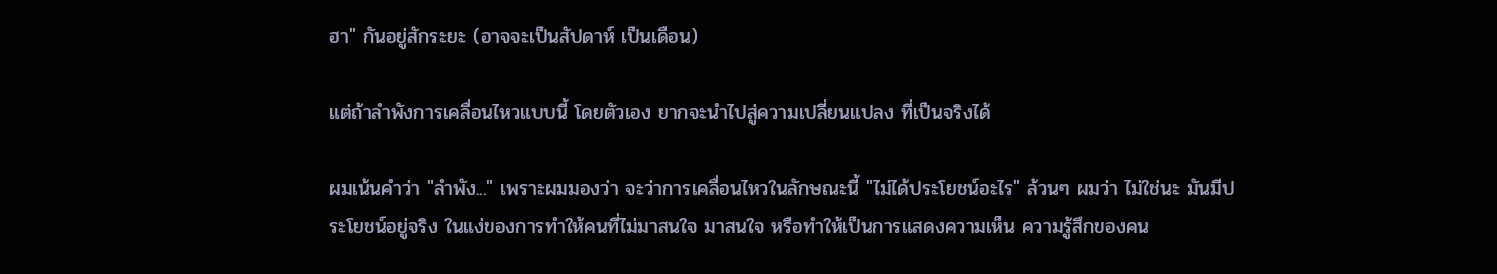ฮา" กันอยู่สักระยะ (อาจจะเป็นสัปดาห์ เป็นเดือน)

แต่ถ้าลำพังการเคลื่อนไหวแบบนี้ โดยตัวเอง ยากจะนำไปสู่ความเปลี่ยนแปลง ที่เป็นจริงได้

ผมเน้นคำว่า "ลำพัง..." เพราะผมมองว่า จะว่าการเคลื่อนไหวในลักษณะนี้ "ไม่ได้ประโยชน์อะไร" ล้วนๆ ผมว่า ไม่ใช่นะ มันมีประโยชน์อยู่จริง ในแง่ของการทำให้คนที่ไม่มาสนใจ มาสนใจ หรือทำให้เป็นการแสดงความเห็น ความรู้สึกของคน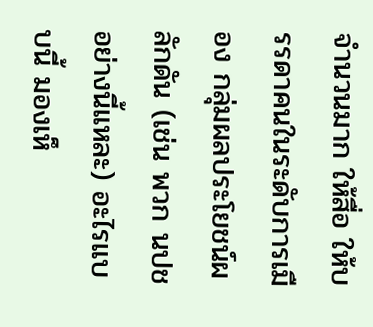จำนวนมาก ให้สื่อ ให้บรรดาคนในระดับการเมือง กลุ่มผลประโยชน์ผลักดัน (เช่น พวก นปช อย่างนี้แหละ) อะไรแบบนี้ มองเห็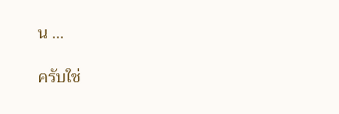น ...

ครับใช่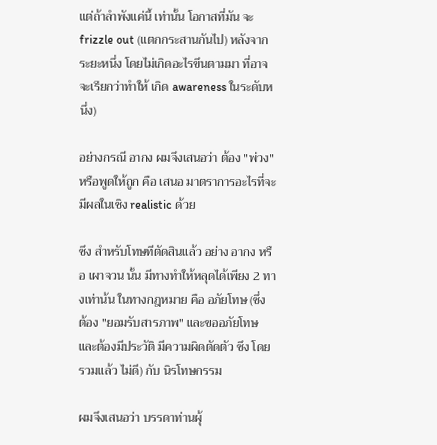แต่ถ้าลำพังแค่นี้ เท่านั้น โอกาสที่มัน จะ frizzle out (แตกกระสานกันไป) หลังจากระยะหนึ่ง โดยไม่เกิดอะไรขึนตามมา ที่อาจจะเรียกว่าทำให้ เกิด awareness ในระดับหนึ่ง)

อย่างกรณี อากง ผมจึงเสนอว่า ต้อง "พ่วง" หรือพูดให้ถูก คือ เสนอ มาตราการอะไรที่จะมีผลในเชิง realistic ด้วย

ซึง สำหรับโทษทีตัดสินแล้ว อย่าง อากง หรือ เผาจวน นั้น มีทางทำให้หลุดได้เพียง 2 ทางเท่าน้น ในทางกฎหมาย คือ อภัยโทษ (ซึ่ง ต้อง "ยอมรับสารภาพ" และขออภัยโทษ และต้องมีประวัติ มีความผิดตัดตัว ซึง โดยรวมแล้ว ไม่ดี) กับ นิรโทษกรรม

ผมจึงเสนอว่า บรรดาท่านผุ้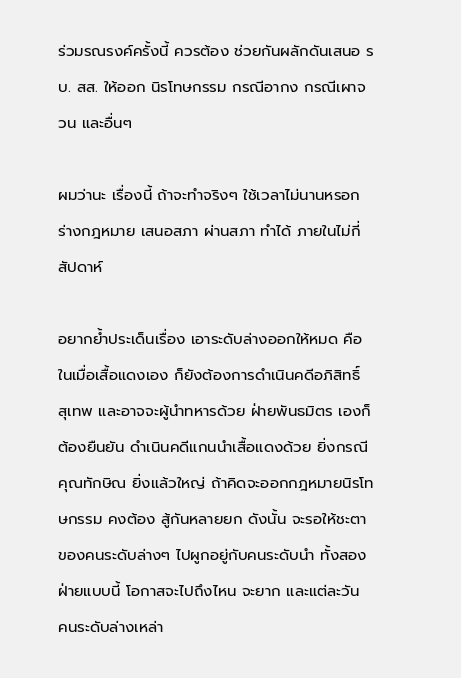ร่วมรณรงค์ครั้งนี้ ควรต้อง ช่วยกันผลักดันเสนอ รบ. สส. ให้ออก นิรโทษกรรม กรณีอากง กรณีเผาจวน และอื่นๆ

ผมว่านะ เรื่องนี้ ถ้าจะทำจริงๆ ใช้เวลาไม่นานหรอก ร่างกฎหมาย เสนอสภา ผ่านสภา ทำได้ ภายในไม่กี่สัปดาห์

อยากย้ำประเด็นเรื่อง เอาระดับล่างออกให้หมด คือ ในเมื่อเสื้อแดงเอง ก็ยังต้องการดำเนินคดีอภิสิทธิ์ สุเทพ และอาจจะผู้นำทหารด้วย ฝ่ายพันธมิตร เองก็ต้องยืนยัน ดำเนินคดีแกนนำเสื้อแดงด้วย ยิ่งกรณีคุณทักษิณ ยิ่งแล้วใหญ่ ถ้าคิดจะออกกฎหมายนิรโทษกรรม คงต้อง สู้กันหลายยก ดังนั้น จะรอให้ชะตาของคนระดับล่างๆ ไปผูกอยู่กับคนระดับนำ ทั้งสองฝ่ายแบบนี้ โอกาสจะไปถึงไหน จะยาก และแต่ละวัน คนระดับล่างเหล่า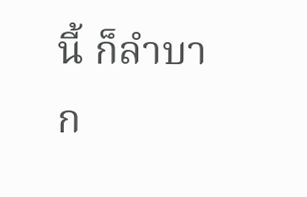นี้ ก็ลำบาก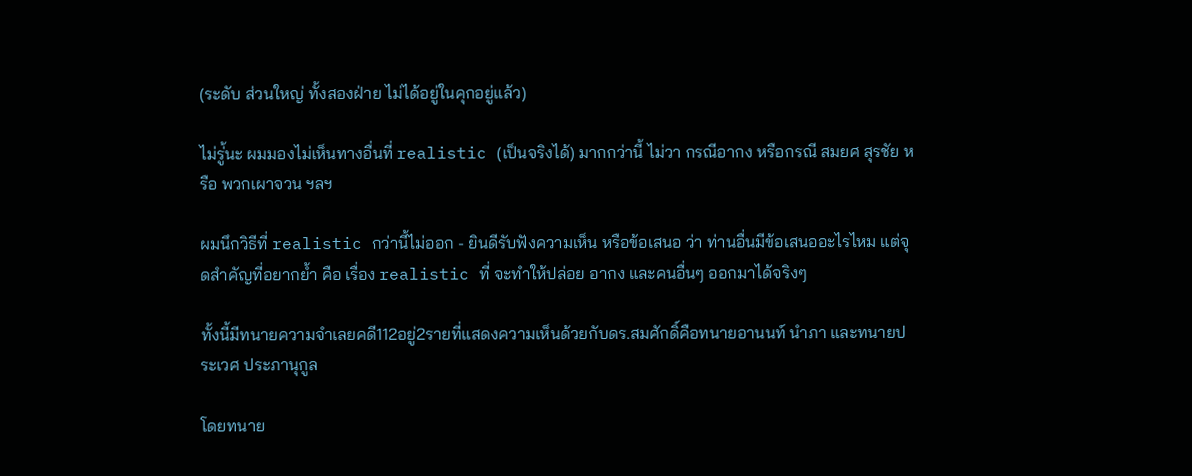(ระดับ ส่วนใหญ่ ทั้งสองฝ่าย ไม่ได้อยู่ในคุกอยู่แล้ว)

ไม่รู่้นะ ผมมองไม่เห็นทางอื่นที่ realistic (เป็นจริงได้) มากกว่านี้ ไม่วา กรณีอากง หรือกรณี สมยศ สุรชัย หรือ พวกเผาจวน ฯลฯ

ผมนึกวิธีที่ realistic กว่านี้ไม่ออก - ยินดีรับฟังความเห็น หรือข้อเสนอ ว่า ท่านอื่นมีข้อเสนออะไรไหม แต่จุดสำคัญที่อยากย้ำ คือ เรื่อง realistic ที่ จะทำให้ปล่อย อากง และคนอื่นๆ ออกมาได้จริงๆ

ทั้งนี้มีทนายความจำเลยคดี112อยู่2รายที่แสดงความเห็นด้วยกับดร.สมศักดิ์คือทนายอานนท์ นำภา และทนายประเวศ ประภานุกูล

โดยทนาย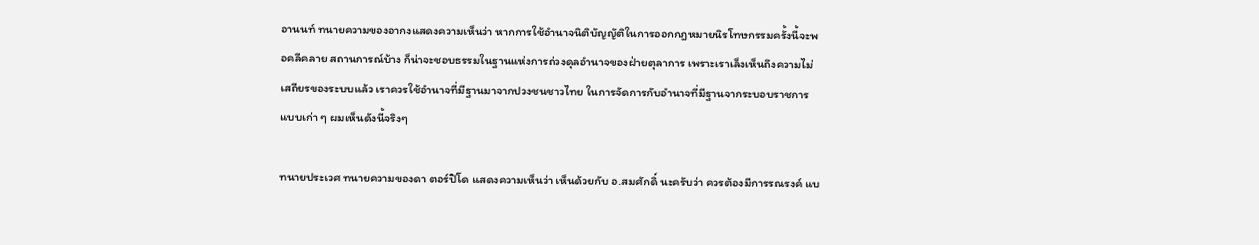อานนท์ ทนายความของอากงแสดงความเห็นว่า หากการใช้อำนาจนิติบัญญัติในการออกกฎหมายนิรโทษกรรมครั้งนี้จะพอคลีคลาย สถานการณ์บ้าง ก็น่าจะชอบธรรมในฐานแห่งการถ่วงดุลอำนาจของฝ่ายตุลาการ เพราะเราเล็งเห็นถึงความไม่เสถียรของระบบแล้ว เราควรใช้อำนาจที่มีฐานมาจากปวงชนชาวไทย ในการจัดการกับอำนาจที่มีฐานจากระบอบราชการแบบเก่า ๆ ผมเห็นดังนี้จริงๆ

ทนายประเวศ ทนายความของดา ตอร์ปิโด แสดงความเห็นว่า เห็นด้วยกับ อ.สมศักดิ์ นะครับว่า ควรต้องมีการรณรงค์ แบ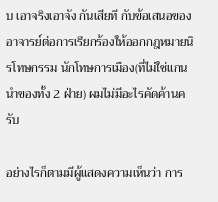บ เอาจริงเอาจัง กันเสียที กับข้อเสนอของอาจารย์ต่อการเรียกร้องให้ออกกฎหมายนิรโทษกรรม นักโทษการเมือง(ที่ไม่ใช่แกนนำของทั้ง 2 ฝ่าย) ผมไม่มีอะไรคัดค้านครับ

อย่างไรก็ตามมีผู้แสดงความเห็นว่า การ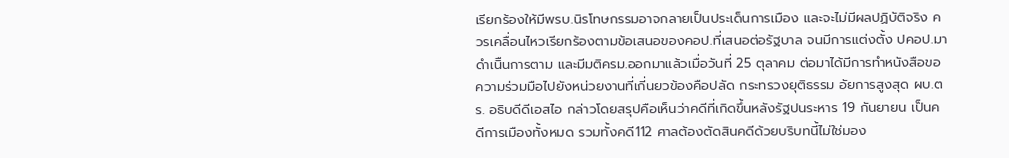เรียกร้องให้มีพรบ.นิรโทษกรรมอาจกลายเป็นประเด็นการเมือง และจะไม่มีผลปฏิบัติจริง ควรเคลื่อนไหวเรียกร้องตามข้อเสนอของคอป.ที่เสนอต่อรัฐบาล จนมีการแต่งตั้ง ปคอป.มาดำเนิืนการตาม และมีมติครม.ออกมาแล้วเมื่อวันที่ 25 ตุลาคม ต่อมาได้มีการทำหนังสือขอความร่วมมือไปยังหน่วยงานที่เกี่นยวข้องคือปลัด กระทรวงยุติธรรม อัยการสูงสุด ผบ.ตร. อธิบดีดีเอสไอ กล่าวโดยสรุปคือเห็นว่าคดีที่เกิดขึ้นหลังรัฐปนระหาร 19 กันยายน เป็นคดีการเมืองทั้งหมด รวมทั้งคดี112 ศาลต้องตัดสินคดีด้วยบริบทนี้ไม่ใช่มอง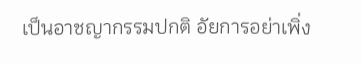เป็นอาชญากรรมปกติ อัยการอย่าเพิ่ง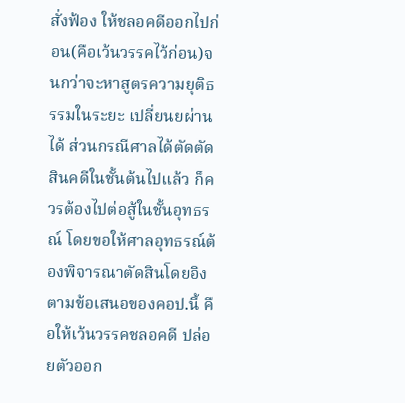สั่งฟ้อง ให้ชลอคดีออกไปก่อน(คือเว้นวรรคไว้ก่อน)จนกว่าจะหาสูตรความยุติธรรมในระยะ เปลี่ยนยผ่านได้ ส่วนกรณีศาลได้ตัดตัดสินคดีในชั้นต้นไปแล้ว ก็ควรต้องไปต่อสู้ในชั้นอุทธรณ์ โดยขอให้ศาลอุทธรณ์ต้องพิจารณาตัดสินโดยอิงตามข้อเสนอของคอป.นี้ คือให้เว้นวรรคชลอคดี ปล่อยตัวออก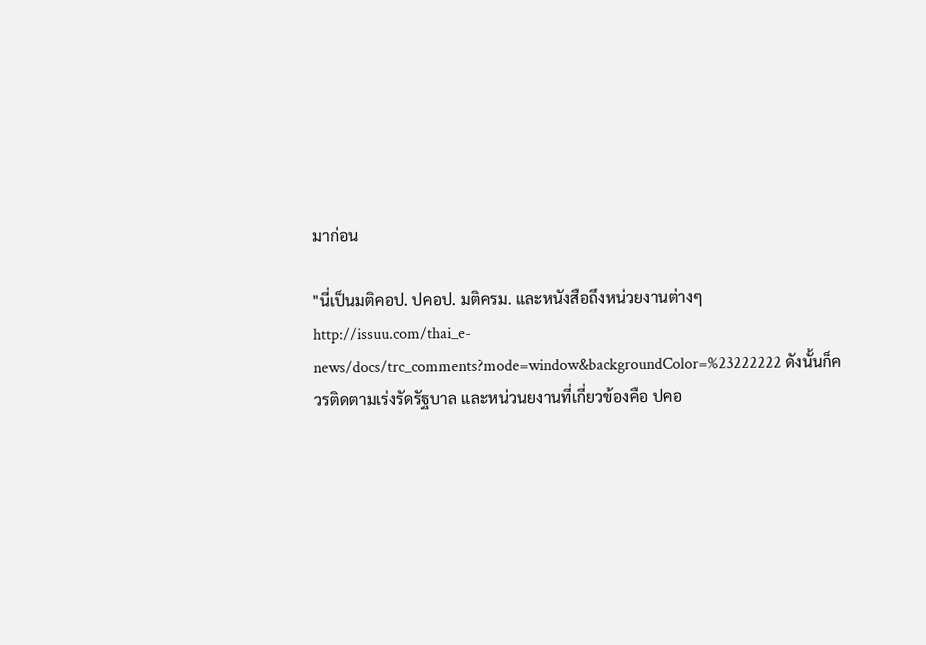มาก่อน

"นี่เป็นมติคอป. ปคอป. มติครม. และหนังสือถึงหน่วยงานต่างๆ http://issuu.com/thai_e-news/docs/trc_comments?mode=window&backgroundColor=%23222222 ดังนั้นก็ควรติดตามเร่งรัดรัฐบาล และหน่วนยงานที่เกี่ยวข้องคือ ปคอ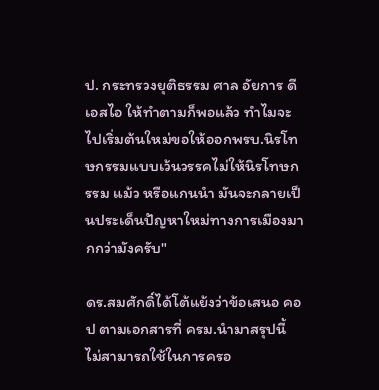ป. กระทรวงยุติธรรม ศาล อัยการ ดีเอสไอ ให้ทำตามก็พอแล้ว ทำไมจะไปเริ่มต้นใหม่ขอให้ออกพรบ.นิรโทษกรรมแบบเว้นวรรคไม่ให้นิรโทษกรรม แม้ว หรือแกนนำ มันจะกลายเป็นประเด็นปัญหาใหม่ทางการเมืองมากกว่ามังครับ"

ดร.สมศักดิ์ได้โต้แย้งว่าข้อเสนอ คอป ตามเอกสารที่ ครม.นำมาสรุปนี้ ไม่สามารถใช้ในการครอ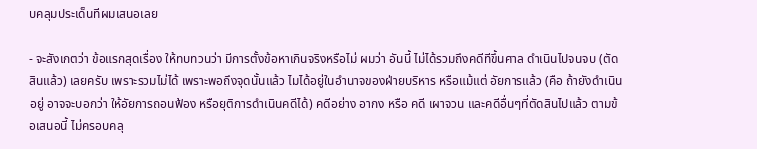บคลุมประเด็นทีผมเสนอเลย

- จะสังเกตว่า ข้อแรกสุดเรื่อง ให้ทบทวนว่า มีการตั้งข้อหาเกินจริงหรือไม่ ผมว่า อันนี้ ไม่ได้รวมถึงคดีทีขึ้นศาล ดำเนินไปจนจบ (ตัดสินแล้ว) เลยครับ เพราะรวมไม่ได้ เพราะพอถึงจุดนั้นแล้ว ไมได้อยู่ในอำนาจของฝ่ายบริหาร หรือแม้แต่ อัยการแล้ว (คือ ถ้ายังดำเนินอยู่ อาจจะบอกว่า ให้อัยการถอนฟ้อง หรือยุติการดำเนินคดีได้) คดีอย่าง อากง หรือ คดี เผาจวน และคดีอื่นๆที่ตัดสินไปแล้ว ตามข้อเสนอนี้ ไม่ครอบคลุ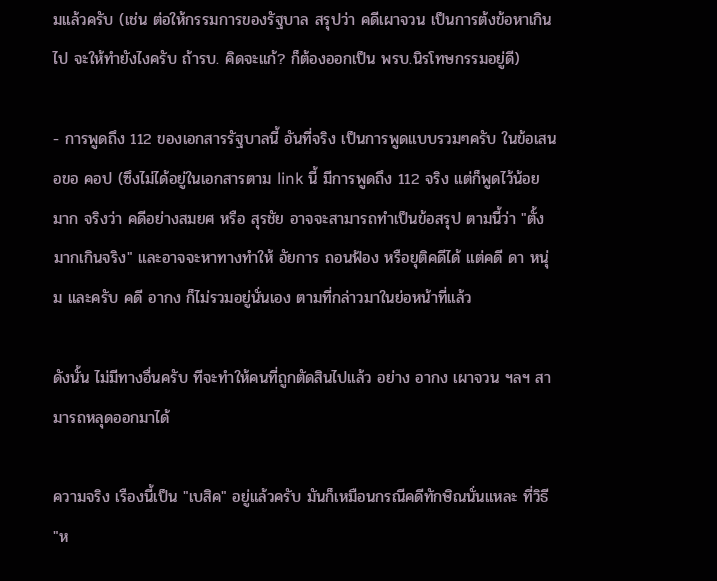มแล้วครับ (เช่น ต่อให้กรรมการของรัฐบาล สรุปว่า คดีเผาจวน เป็นการต้งข้อหาเกินไป จะให้ทำยังไงครับ ถ้ารบ. คิดจะแก้? ก็ต้องออกเป็น พรบ.นิรโทษกรรมอยู่ดี)

- การพูดถึง 112 ของเอกสารรัฐบาลนี้ อันที่จริง เป็นการพูดแบบรวมๆครับ ในข้อเสนอขอ คอป (ซึงไม่ได้อยู่ในเอกสารตาม link นี้ มีการพูดถึง 112 จริง แต่ก็พูดไว้น้อยมาก จริงว่า คดีอย่างสมยศ หรือ สุรชัย อาจจะสามารถทำเป็นข้อสรุป ตามนี้ว่า "ตั้งมากเกินจริง" และอาจจะหาทางทำให้ อัยการ ถอนฟ้อง หรือยุติคดีได้ แต่คดี ดา หนุ่ม และครับ คดี อากง ก็ไม่รวมอยู่นั่นเอง ตามที่กล่าวมาในย่อหน้าที่แล้ว

ดังนั้น ไม่มีทางอื่นครับ ทีจะทำให้คนที่ถูกตัดสินไปแล้ว อย่าง อากง เผาจวน ฯลฯ สามารถหลุดออกมาได้

ความจริง เรืองนี้เป็น "เบสิค" อยู่แล้วครับ มันก็เหมือนกรณีคดีทักษิณนั่นแหละ ที่วิธี "ห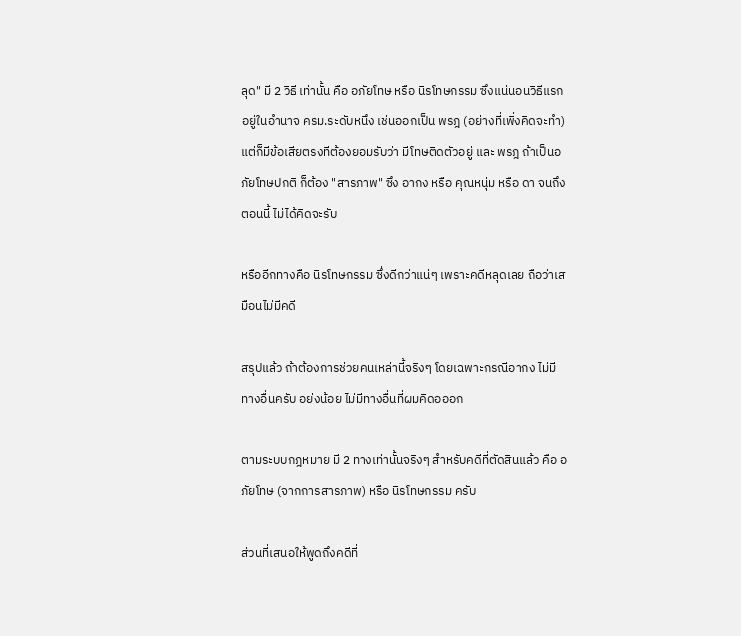ลุด" มี 2 วิธี เท่านั้น คือ อภัยโทษ หรือ นิรโทษกรรม ซึงแน่นอนวิธีแรกอยู่ในอำนาจ ครม.ระดับหนึง เช่นออกเป็น พรฎ (อย่างที่เพิ่งคิดจะทำ) แต่ก็มีข้อเสียตรงทีต้องยอมรับว่า มีโทษติดตัวอยู่ และ พรฎ ถ้าเป็นอภัยโทษปกติ ก็ต้อง "สารภาพ" ซึง อากง หรือ คุณหนุ่ม หรือ ดา จนถึงตอนนี้ ไม่ได้คิดจะรับ

หรืออีกทางคือ นิรโทษกรรม ซึ่งดีกว่าแน่ๆ เพราะคดีหลุดเลย ถือว่าเสมือนไม่มีคดี

สรุปแล้ว ถ้าต้องการช่วยคนเหล่านี้จริงๆ โดยเฉพาะกรณีอากง ไม่มีทางอื่นครับ อย่งน้อย ไม่มีทางอื่นที่ผมคิดอออก

ตามระบบกฎหมาย มี 2 ทางเท่านั้นจริงๆ สำหรับคดีที่ตัดสินแล้ว คือ อภัยโทษ (จากการสารภาพ) หรือ นิรโทษกรรม ครับ

ส่วนที่เสนอให้พูดถึงคดีที่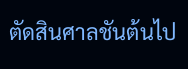ตัดสินศาลชันต้นไป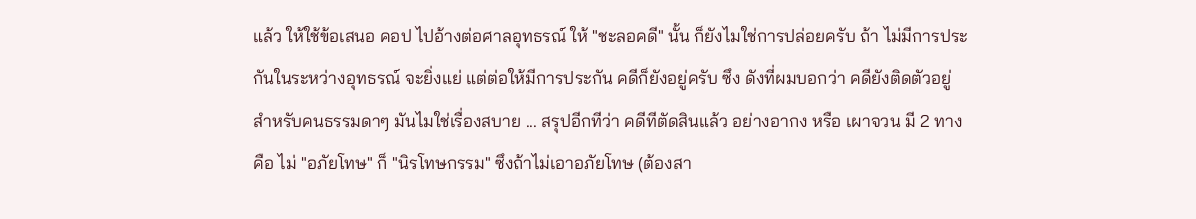แล้ว ให้ใช้ข้อเสนอ คอป ไปอ้างต่อศาลอุทธรณ์ ให้ "ชะลอคดี" นั้น ก็ยังไมใช่การปล่อยครับ ถ้า ไม่มีการประกันในระหว่างอุทธรณ์ จะยิ่งแย่ แต่ต่อให้มีการประกัน คดีก็ยังอยู่ครับ ซึง ดังที่ผมบอกว่า คดียังติดตัวอยู่ สำหรับคนธรรมดาๆ มันไมใช่เรื่องสบาย ... สรุปอีกทีว่า คดีทีตัดสินแล้ว อย่างอากง หรือ เผาจวน มี 2 ทาง คือ ไม่ "อภัยโทษ" ก็ "นิรโทษกรรม" ซึงถ้าไม่เอาอภัยโทษ (ต้องสา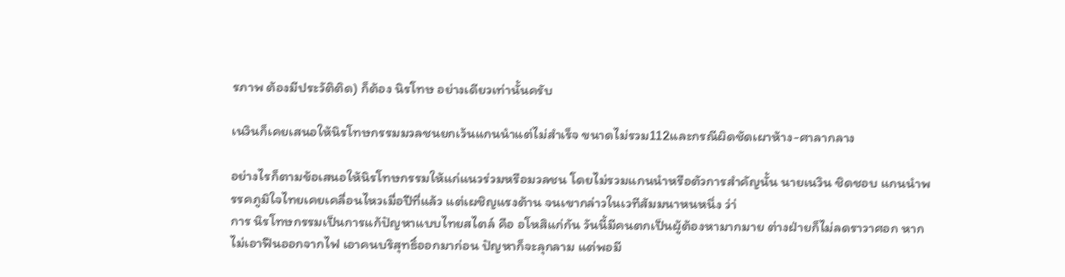รภาพ ต้องมีประวัติติด) ก็ต้อง นิรโทษ อย่างเดียวเท่านั้นครับ

เนวินก็เคยเสนอให้นิรโทษกรรมมวลชนยกเว้นแกนนำแต่ไม่สำเร็จ ขนาดไม่รวม112และกรณีผิดชัดเผาห้าง-ศาลากลาง

อย่างไรก็ตามข้อเสนอให้นิรโทษกรรมให้แก่แนวร่วมหรือมวลชน โดยไม่รวมแกนนำหรือตัวการสำคัญนั้น นายเนวิน ชิดชอบ แกนนำพรรคภูมิใจไทยเคยเคลื่อนไหวเมื่อปีที่แล้ว แต่เผชิญแรงต้าน จนเขากล่าวในเวทีสัมมนาหนหนึ่ง ว่า่
การ นิรโทษกรรมเป็นการแก้ปัญหาแบบไทยสไตล์ คือ อโหสิแก่กัน วันนี้มีคนตกเป็นผู้ต้องหามากมาย ต่างฝ่ายก็ไม่ลดราวาศอก หากไม่เอาฟืนออกจากไฟ เอาคนบริสุทธิ์ออกมาก่อน ปัญหาก็จะลุกลาม แต่พอมี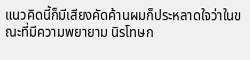แนวคิดนี้ก็มีเสียงคัดค้านผมก็ประหลาดใจว่าในขณะที่มีความพยายาม นิรโทษก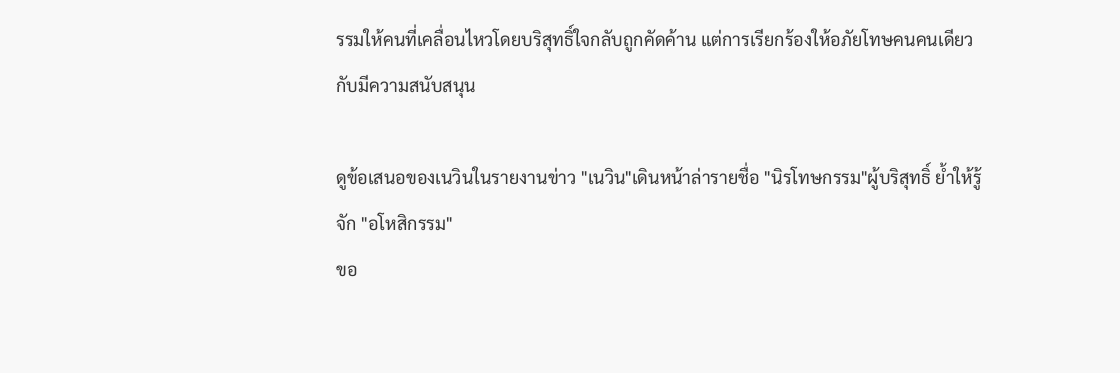รรมให้คนที่เคลื่อนไหวโดยบริสุทธิ์ใจกลับถูกคัดค้าน แต่การเรียกร้องให้อภัยโทษคนคนเดียวกับมีความสนับสนุน

ดูข้อเสนอของเนวินในรายงานข่าว "เนวิน"เดินหน้าล่ารายชื่อ "นิรโทษกรรม"ผู้บริสุทธิ์ ย้ำให้รู้จัก "อโหสิกรรม"
ขอ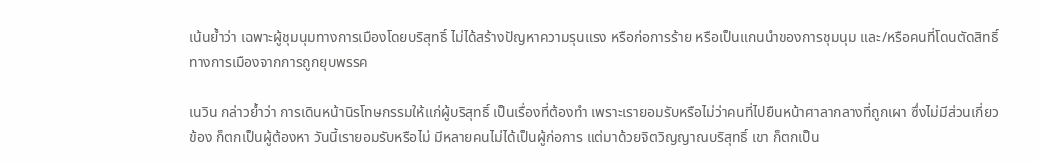เน้นย้ำว่า เฉพาะผู้ชุมนุมทางการเมืองโดยบริสุทธิ์ ไม่ได้สร้างปัญหาความรุนแรง หรือก่อการร้าย หรือเป็นแกนนำของการชุมนุม และ/หรือคนที่โดนตัดสิทธิ์ทางการเมืองจากการถูกยุบพรรค

เนวิน กล่าวย้ำว่า การเดินหน้านิรโทษกรรมให้แก่ผู้บริสุทธิ์ เป็นเรื่องที่ต้องทำ เพราะเรายอมรับหรือไม่ว่าคนที่ไปยืนหน้าศาลากลางที่ถูกเผา ซึ่งไม่มีส่วนเกี่ยวข้อง ก็ตกเป็นผู้ต้องหา วันนี้เรายอมรับหรือไม่ มีหลายคนไม่ได้เป็นผู้ก่อการ แต่มาด้วยจิตวิญญาณบริสุทธิ์ เขา ก็ตกเป็น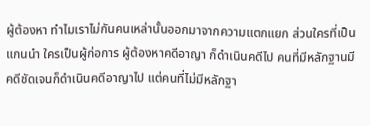ผู้ต้องหา ทำไมเราไม่กันคนเหล่านั้นออกมาจากความแตกแยก ส่วนใครที่เป็นแกนนำ ใครเป็นผู้ก่อการ ผู้ต้องหาคดีอาญา ก็ดำเนินคดีไป คนที่มีหลักฐานมีคดีชัดเจนก็ดำเนินคดีอาญาไป แต่คนที่ไม่มีหลักฐา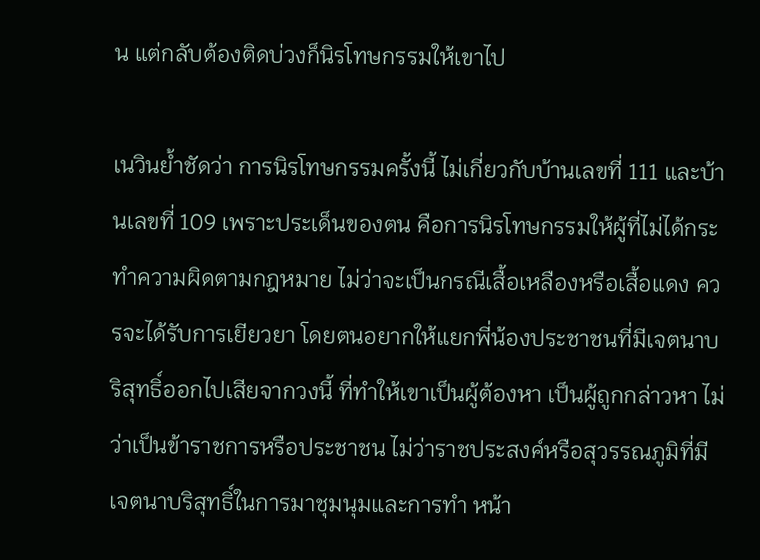น แต่กลับต้องติดบ่วงก็นิรโทษกรรมให้เขาไป

เนวินย้ำชัดว่า การนิรโทษกรรมครั้งนี้ ไม่เกี่ยวกับบ้านเลขที่ 111 และบ้านเลขที่ 109 เพราะประเด็นของตน คือการนิรโทษกรรมให้ผู้ที่ไม่ได้กระทำความผิดตามกฎหมาย ไม่ว่าจะเป็นกรณีเสื้อเหลืองหรือเสื้อแดง ควรจะได้รับการเยียวยา โดยตนอยากให้แยกพี่น้องประชาชนที่มีเจตนาบริสุทธิ์ออกไปเสียจากวงนี้ ที่ทำให้เขาเป็นผู้ต้องหา เป็นผู้ถูกกล่าวหา ไม่ว่าเป็นข้าราชการหรือประชาชน ไม่ว่าราชประสงค์หรือสุวรรณภูมิที่มีเจตนาบริสุทธิ์ในการมาชุมนุมและการทำ หน้า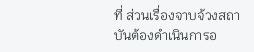ที่ ส่วนเรื่องจาบจ้วงสถาบันต้องดำเนินการอ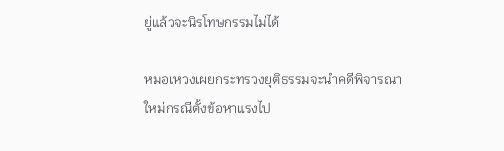ยู่แล้วจะนิรโทษกรรมไม่ได้

หมอเหวงเผยกระทรวงยุติธรรมจะนำคดีพิจารณาใหม่กรณีตั้งข้อหาแรงไป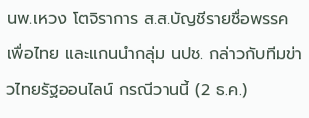นพ.เหวง โตจิราการ ส.ส.บัญชีรายชื่อพรรคเพื่อไทย และแกนนำกลุ่ม นปช. กล่าวกับทีมข่าวไทยรัฐออนไลน์ กรณีวานนี้ (2 ธ.ค.)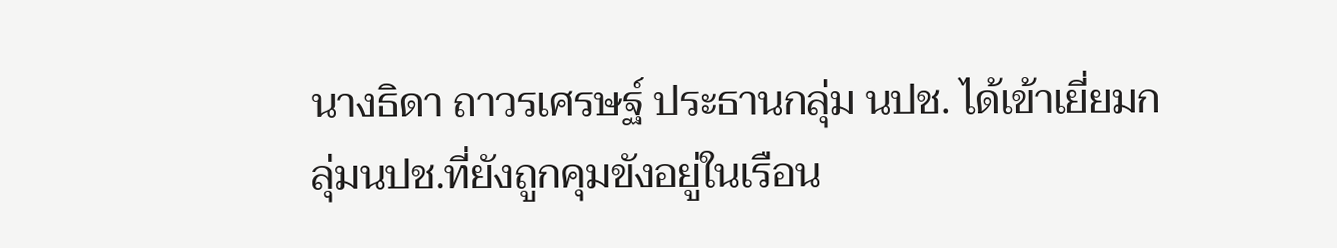นางธิดา ถาวรเศรษฐ์ ประธานกลุ่ม นปช. ได้เข้าเยี่ยมกลุ่มนปช.ที่ยังถูกคุมขังอยู่ในเรือน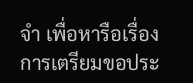จำ เพื่อหารือเรื่องการเตรียมขอประ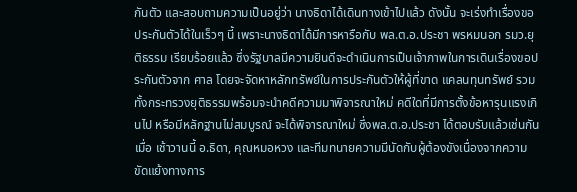กันตัว และสอบถามความเป็นอยู่ว่า นางธิดาได้เดินทางเข้าไปแล้ว ดังนั้น จะเร่งทำเรื่องขอประกันตัวได้ในเร็วๆ นี้ เพราะนางธิดาได้มีการหารือกับ พล.ต.อ.ประชา พรหมนอก รมว.ยุติธรรม เรียบร้อยแล้ว ซึ่งรัฐบาลมีความยินดีจะดำเนินการเป็นเจ้าภาพในการเดินเรื่องขอประกันตัวจาก ศาล โดยจะจัดหาหลักทรัพย์ในการประกันตัวให้ผู้ที่ขาด แคลนทุนทรัพย์ รวมทั้งกระทรวงยุติธรรมพร้อมจะนำคดีความมาพิจารณาใหม่ คดีใดที่มีการตั้งข้อหารุนแรงเกินไป หรือมีหลักฐานไม่สมบูรณ์ จะได้พิจารณาใหม่ ซึ่งพล.ต.อ.ประชา ได้ตอบรับแล้วเช่นกัน
เมื่อ เช้าวานนี้ อ.ธิดา, คุณหมอหวง และทีมทนายความมีนัดกับผู้ต้องขังเนื่องจากความขัดแย้งทางการ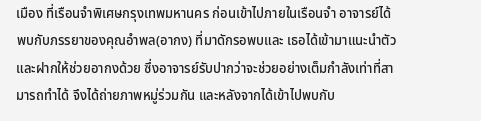เมือง ที่เรือนจำพิเศษกรุงเทพมหานคร ก่อนเข้าไปภายในเรือนจำ อาจารย์ได้พบกับภรรยาของคุณอำพล(อากง) ที่มาดักรอพบและ เธอได้เข้ามาแนะนำตัวและฝากให้ช่วยอากงด้วย ซึ่งอาจารย์รับปากว่าจะช่วยอย่างเต็มกำลังเท่าที่สามารถทำได้ จึงได้ถ่ายภาพหมู่ร่วมกัน และหลังจากได้เข้าไปพบกับ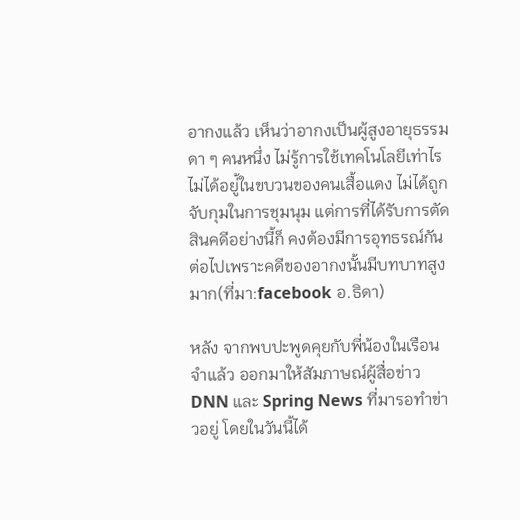อากงแล้ว เห็นว่าอากงเป็นผู้สูงอายุธรรมดา ๆ คนหนึ่ง ไม่รู้การใช้เทคโนโลยีเท่าไร ไม่ได้อยู่้ในขบวนของคนเสื้อแดง ไม่ได้ถูกจับกุมในการชุมนุม แต่การที่ได้รับการตัดสินคดีอย่างนี้ก็ คงต้องมีการอุทธรณ์กันต่อไปเพราะคดีของอากงนั้นมีบทบาทสูงมาก(ที่มา:facebook อ.ธิดา)

หลัง จากพบปะพูดคุยกับพี่น้องในเรือนจำแล้ว ออกมาให้สัมภาษณ์ผู้สื่อข่าว DNN และ Spring News ที่มารอทำข่าวอยู่ โดยในวันนี้ได้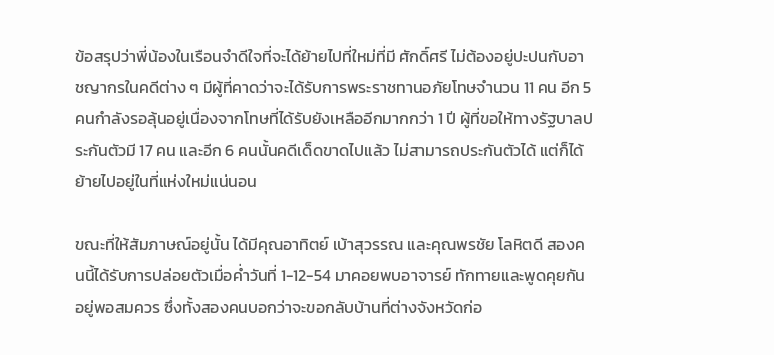ข้อสรุปว่าพี่น้องในเรือนจำดีใจที่จะได้ย้ายไปที่ใหม่ที่มี ศักดิ์ศรี ไม่ต้องอยู่ปะปนกับอาชญากรในคดีต่าง ๆ มีผู้ที่คาดว่าจะได้รับการพระราชทานอภัยโทษจำนวน 11 คน อีก 5 คนกำลังรอลุ้นอยู่เนื่องจากโทษที่ได้รับยังเหลืออีกมากกว่า 1 ปี ผู้ที่ขอให้ทางรัฐบาลประกันตัวมี 17 คน และอีก 6 คนนั้นคดีเด็ดขาดไปแล้ว ไม่สามารถประกันตัวได้ แต่ก็ได้ย้ายไปอยู่ในที่แห่งใหม่แน่นอน

ขณะที่ให้สัมภาษณ์อยู่นั้น ได้มีคุณอาทิตย์ เบ้าสุวรรณ และคุณพรชัย โลหิตดี สองคนนี้ได้รับการปล่อยตัวเมื่อค่ำวันที่ 1-12-54 มาคอยพบอาจารย์ ทักทายและพูดคุยกันอยู่พอสมควร ซึ่งทั้งสองคนบอกว่าจะขอกลับบ้านที่ต่างจังหวัดก่อ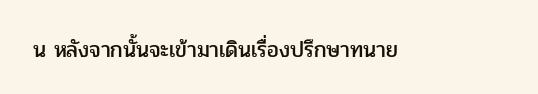น หลังจากนั้นจะเข้ามาเดินเรื่องปรึกษาทนาย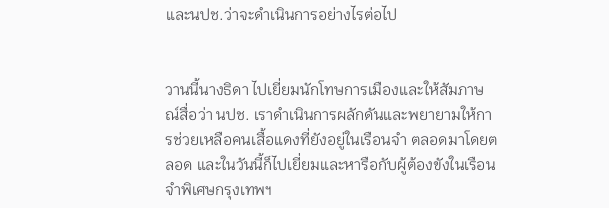และนปช.ว่าจะดำเนินการอย่างไรต่อไป


วานนี้นางธิดา ไปเยี่ยมนักโทษการเมืองและให้สัมภาษณ์สื่อว่า นปช. เราดำเนินการผลักดันและพยายามให้การช่วยเหลือคนเสื้อแดงที่ยังอยู่ในเรือนจำ ตลอดมาโดยตลอด และในวันนี้ก็ไปเยี่ยมและหารือกับผู้ต้องขังในเรือนจำพิเศษกรุงเทพฯ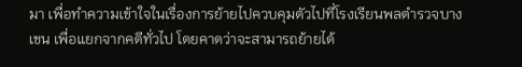มา เพื่อทำความเข้าใจในเรื่องการย้ายไปควบคุมตัวไปที่โรงเรียนพลตำรวจบางเขน เพื่อแยกจากคดีทั่วไป โดยคาดว่าจะสามารถย้ายได้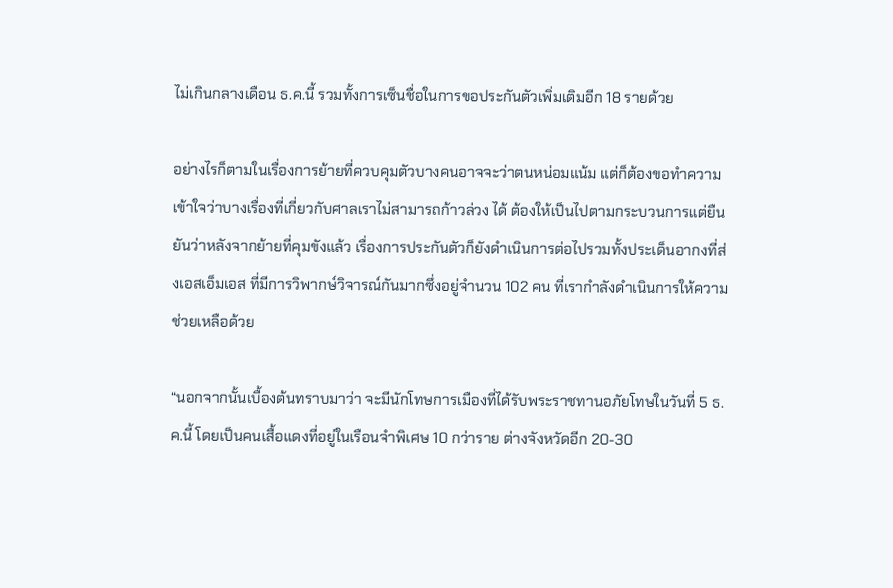ไม่เกินกลางเดือน ธ.ค.นี้ รวมทั้งการเซ็นชื่อในการขอประกันตัวเพิ่มเติมอีก 18 รายด้วย

อย่างไรก็ตามในเรื่องการย้ายที่ควบคุมตัวบางคนอาจจะว่าตนหน่อมแน้ม แต่ก็ต้องขอทำความเข้าใจว่าบางเรื่องที่เกี่ยวกับศาลเราไม่สามารถก้าวล่วง ได้ ต้องให้เป็นไปตามกระบวนการแต่ยืนยันว่าหลังจากย้ายที่คุมขังแล้ว เรื่องการประกันตัวก็ยังดำเนินการต่อไปรวมทั้งประเด็นอากงที่ส่งเอสเอ็มเอส ที่มีการวิพากษ์วิจารณ์กันมากซึ่งอยู่จำนวน 102 คน ที่เรากำลังดำเนินการให้ความช่วยเหลือด้วย

“นอกจากนั้นเบื้องต้นทราบมาว่า จะมีนักโทษการเมืองที่ได้รับพระราชทานอภัยโทษในวันที่ 5 ธ.ค.นี้ โดยเป็นคนเสื้อแดงที่อยู่ในเรือนจำพิเศษ 10 กว่าราย ต่างจังหวัดอีก 20-30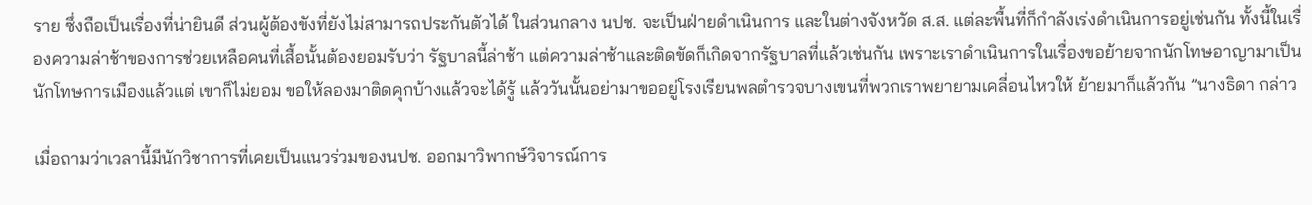ราย ซึ่งถือเป็นเรื่องที่น่ายินดี ส่วนผู้ต้องขังที่ยังไม่สามารถประกันตัวได้ ในส่วนกลาง นปช. จะเป็นฝ่ายดำเนินการ และในต่างจังหวัด ส.ส. แต่ละพื้นที่ก็กำลังเร่งดำเนินการอยู่เช่นกัน ทั้งนี้ในเรื่องความล่าช้าของการช่วยเหลือคนที่เสื้อนั้นต้องยอมรับว่า รัฐบาลนี้ล่าช้า แต่ความล่าช้าและติดขัดก็เกิดจากรัฐบาลที่แล้วเช่นกัน เพราะเราดำเนินการในเรื่องขอย้ายจากนักโทษอาญามาเป็นนักโทษการเมืองแล้วแต่ เขาก็ไม่ยอม ขอให้ลองมาติดคุกบ้างแล้วจะได้รู้ แล้ววันนั้นอย่ามาขออยู่โรงเรียนพลตำรวจบางเขนที่พวกเราพยายามเคลี่อนไหวให้ ย้ายมาก็แล้วกัน ”นางธิดา กล่าว

เมื่อถามว่าเวลานี้มีนักวิชาการที่เคยเป็นแนวร่วมของนปช. ออกมาวิพากษ์วิจารณ์การ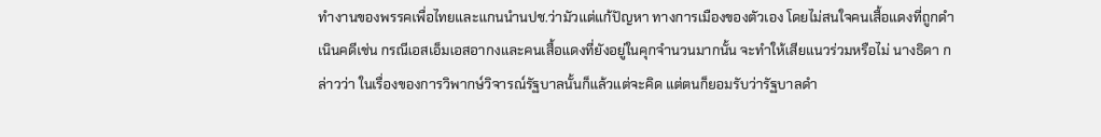ทำงานของพรรคเพื่อไทยและแกนนำนปช.ว่ามัวแต่แก้ปัญหา ทางการเมืองของตัวเอง โดยไม่สนใจคนเสื้อแดงที่ถูกดำเนินคดีเช่น กรณีเอสเอ็มเอสอากงและคนเสื้อแดงที่ยังอยู่ในคุกจำนวนมากนั้น จะทำให้เสียแนวร่วมหรือไม่ นางธิดา กล่าวว่า ในเรื่องของการวิพากษ์วิจารณ์รัฐบาลนั้นก็แล้วแต่จะคิด แต่ตนก็ยอมรับว่ารัฐบาลดำ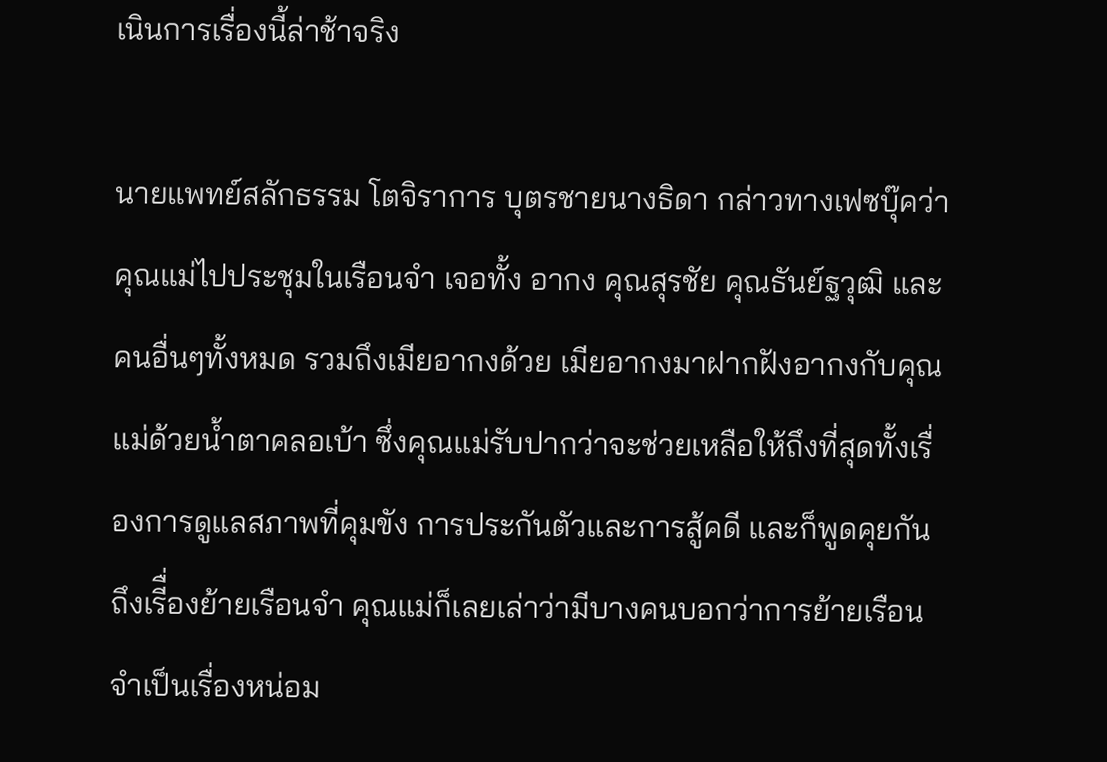เนินการเรื่องนี้ล่าช้าจริง

นายแพทย์สลักธรรม โตจิราการ บุตรชายนางธิดา กล่าวทางเฟซบุ๊คว่า คุณแม่ไปประชุมในเรือนจำ เจอทั้ง อากง คุณสุรชัย คุณธันย์ฐวุฒิ และคนอื่นๆทั้งหมด รวมถึงเมียอากงด้วย เมียอากงมาฝากฝังอากงกับคุณแม่ด้วยน้ำตาคลอเบ้า ซึ่งคุณแม่รับปากว่าจะช่วยเหลือให้ถึงที่สุดทั้งเรื่องการดูแลสภาพที่คุมขัง การประกันตัวและการสู้คดี และก็พูดคุยกันถึงเรีื่องย้ายเรือนจำ คุณแม่ก็เลยเล่าว่ามีบางคนบอกว่าการย้ายเรือนจำเป็นเรื่องหน่อม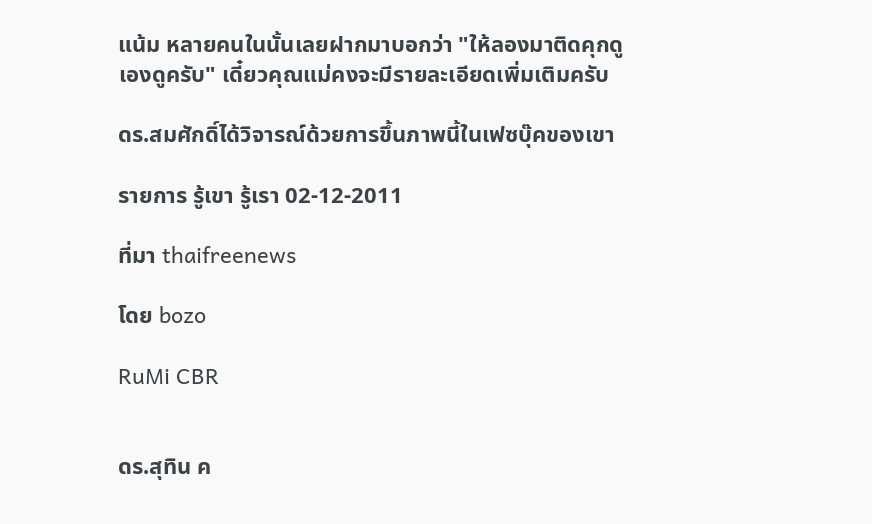แน้ม หลายคนในนั้นเลยฝากมาบอกว่า "ให้ลองมาติดคุกดูเองดูครับ" เดี๋ยวคุณแม่คงจะมีรายละเอียดเพิ่มเติมครับ

ดร.สมศักดิ์ได้วิจารณ์ด้วยการขึ้นภาพนี้ในเฟซบุ๊คของเขา

รายการ รู้เขา รู้เรา 02-12-2011

ที่มา thaifreenews

โดย bozo

RuMi CBR


ดร.สุทิน ค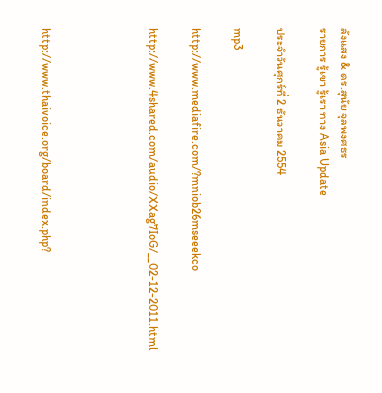ลังแสง & ดร.สุนัย จุลพงศธร
รายการ รู้เขา รู้เรา ทาง Asia Update

ประจำวันศุกร์ที่ 2 ธันวาคม 2554

mp3

http://www.mediafire.com/?mniob26mseeekco

http://www.4shared.com/audio/XXag7IoG/__02-12-2011.html




http://www.thaivoice.org/board/index.php?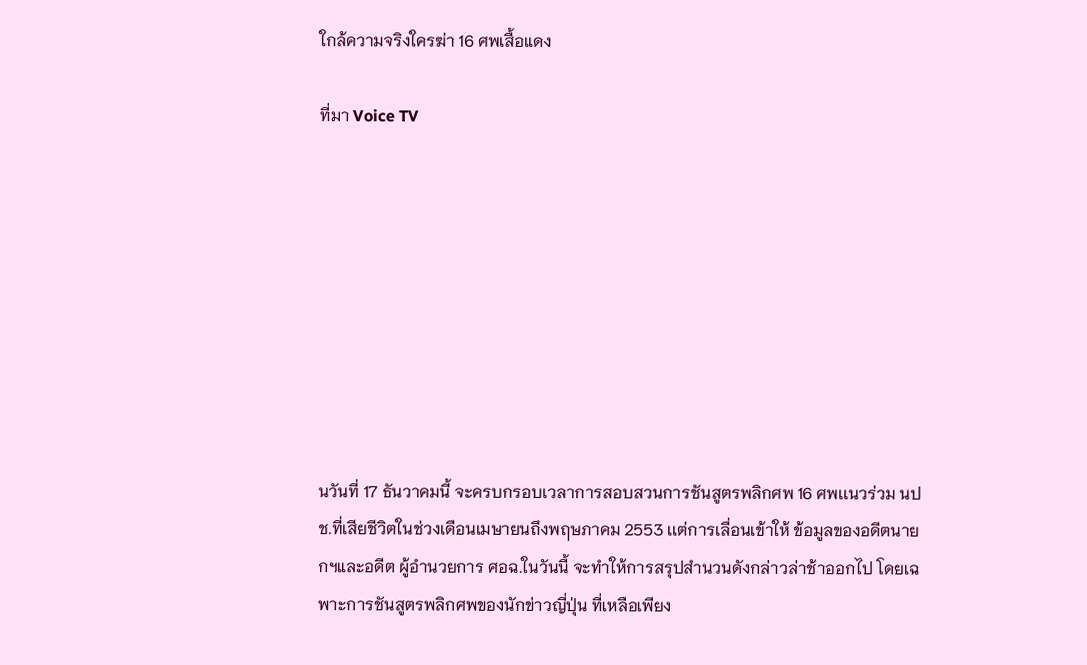ใกล้ความจริงใครฆ่า 16 ศพเสื้อแดง

ที่มา Voice TV









นวันที่ 17 ธันวาคมนี้ จะครบกรอบเวลาการสอบสวนการชันสูตรพลิกศพ 16 ศพเเนวร่วม นปช.ที่เสียชีวิตในช่วงเดือนเมษายนถึงพฤษภาคม 2553 เเต่การเลื่อนเข้าให้ ข้อมูลของอดีตนายกฯและอดีต ผู้อำนวยการ ศอฉ.ในวันนี้ จะทำให้การสรุปสำนวนดังกล่าวล่าช้าออกไป โดยเฉพาะการชันสูตรพลิกศพของนักข่าวญี่ปุ่น ที่เหลือเพียง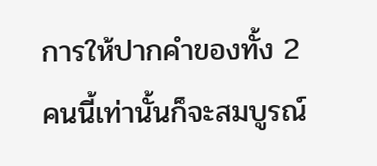การให้ปากคำของทั้ง 2 คนนี้เท่านั้นก็จะสมบูรณ์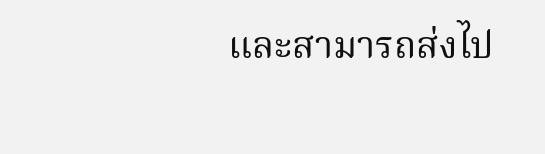และสามารถส่งไป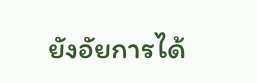ยังอัยการได้